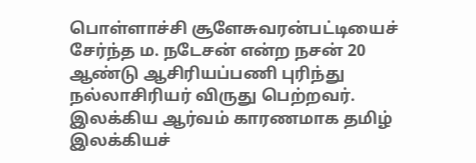பொள்ளாச்சி சூளேசுவரன்பட்டியைச் சேர்ந்த ம. நடேசன் என்ற நசன் 20 ஆண்டு ஆசிரியப்பணி புரிந்து நல்லாசிரியர் விருது பெற்றவர். இலக்கிய ஆர்வம் காரணமாக தமிழ் இலக்கியச்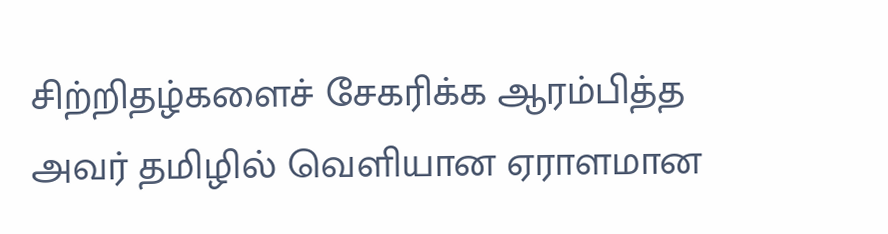சிற்றிதழ்களைச் சேகரிக்க ஆரம்பித்த அவர் தமிழில் வெளியான ஏராளமான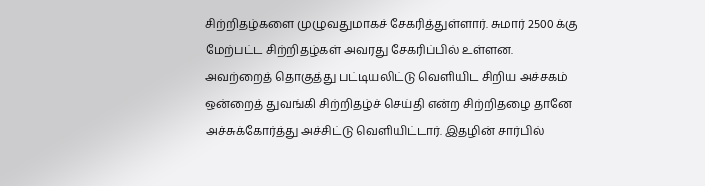சிற்றிதழ்களை முழுவதுமாகச் சேகரித்துள்ளார். சுமார் 2500 க்கு மேற்பட்ட சிற்றிதழ்கள் அவரது சேகரிப்பில் உள்ளன.
அவற்றைத் தொகுத்து பட்டியலிட்டு வெளியிட சிறிய அச்சகம் ஒன்றைத் துவங்கி சிற்றிதழ்ச் செய்தி என்ற சிற்றிதழை தானே அச்சுக்கோர்த்து அச்சிட்டு வெளியிட்டார். இதழின் சார்பில்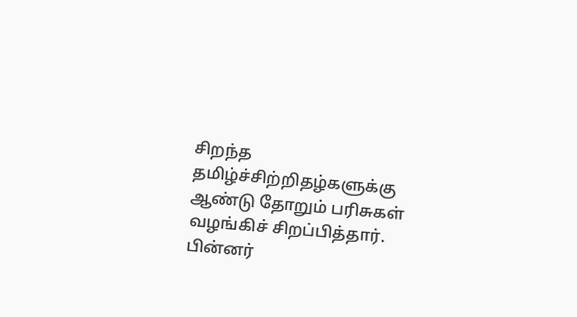சிறந்த தமிழ்ச்சிற்றிதழ்களுக்கு ஆண்டு தோறும் பரிசுகள் வழங்கிச் சிறப்பித்தார். பின்னர்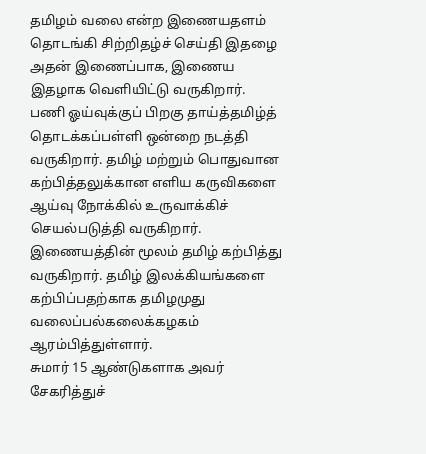தமிழம் வலை என்ற இணையதளம் தொடங்கி சிற்றிதழ்ச் செய்தி இதழை அதன் இணைப்பாக, இணைய இதழாக வெளியிட்டு வருகிறார்.
பணி ஓய்வுக்குப் பிறகு தாய்த்தமிழ்த் தொடக்கப்பள்ளி ஒன்றை நடத்தி வருகிறார். தமிழ் மற்றும் பொதுவான கற்பித்தலுக்கான எளிய கருவிகளை ஆய்வு நோக்கில் உருவாக்கிச் செயல்படுத்தி வருகிறார். இணையத்தின் மூலம் தமிழ் கற்பித்து வருகிறார். தமிழ் இலக்கியங்களை கற்பிப்பதற்காக தமிழமுது வலைப்பல்கலைக்கழகம் ஆரம்பித்துள்ளார்.
சுமார் 15 ஆண்டுகளாக அவர் சேகரித்துச்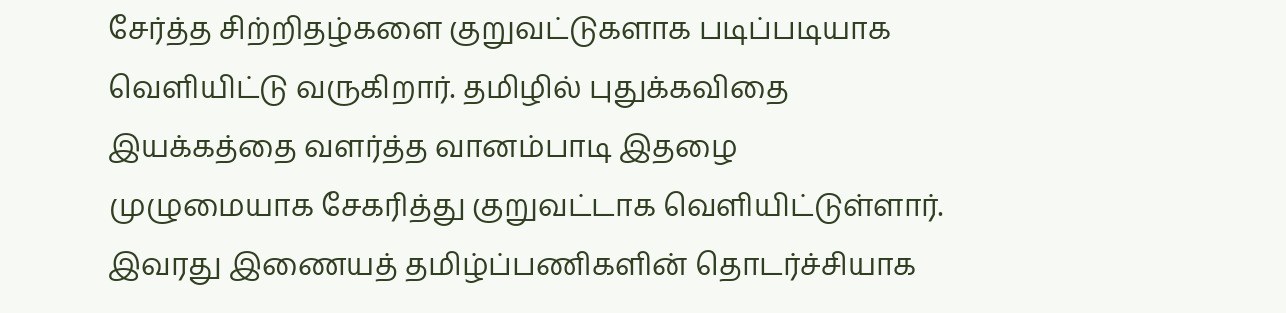சேர்த்த சிற்றிதழ்களை குறுவட்டுகளாக படிப்படியாக வெளியிட்டு வருகிறார். தமிழில் புதுக்கவிதை இயக்கத்தை வளர்த்த வானம்பாடி இதழை முழுமையாக சேகரித்து குறுவட்டாக வெளியிட்டுள்ளார்.
இவரது இணையத் தமிழ்ப்பணிகளின் தொடர்ச்சியாக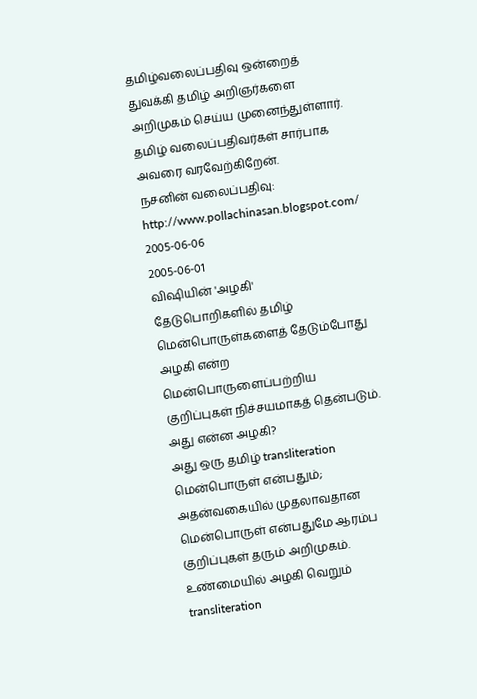தமிழ்வலைப்பதிவு ஒன்றைத் துவக்கி தமிழ் அறிஞர்களை அறிமுகம் செய்ய முனைந்துள்ளார். தமிழ் வலைப்பதிவர்கள் சார்பாக அவரை வரவேற்கிறேன்.
நசனின் வலைப்பதிவு: http://www.pollachinasan.blogspot.com/
2005-06-06
2005-06-01
விஷியின் 'அழகி'
தேடுபொறிகளில் தமிழ் மென்பொருள்களைத் தேடும்போது அழகி என்ற மென்பொருளைப்பற்றிய குறிப்புகள் நிச்சயமாகத் தென்படும்.
அது என்ன அழகி?
அது ஒரு தமிழ் transliteration மென்பொருள் என்பதும்; அதன்வகையில் முதலாவதான மென்பொருள் என்பதுமே ஆரம்ப குறிப்புகள் தரும் அறிமுகம். உண்மையில் அழகி வெறும் transliteration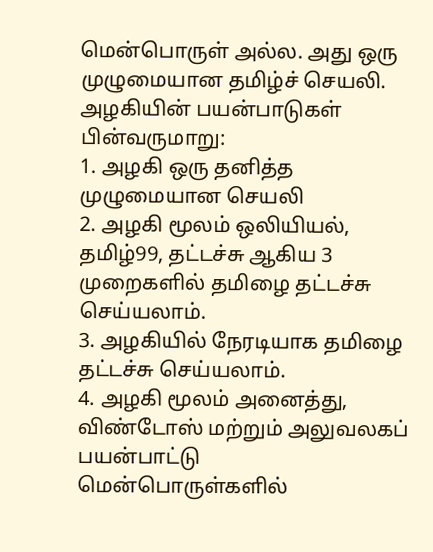மென்பொருள் அல்ல. அது ஒரு முழுமையான தமிழ்ச் செயலி.
அழகியின் பயன்பாடுகள் பின்வருமாறு:
1. அழகி ஒரு தனித்த முழுமையான செயலி
2. அழகி மூலம் ஒலியியல், தமிழ்99, தட்டச்சு ஆகிய 3 முறைகளில் தமிழை தட்டச்சு செய்யலாம்.
3. அழகியில் நேரடியாக தமிழை தட்டச்சு செய்யலாம்.
4. அழகி மூலம் அனைத்து, விண்டோஸ் மற்றும் அலுவலகப் பயன்பாட்டு மென்பொருள்களில்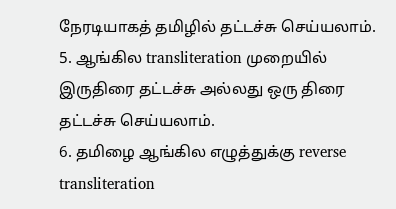நேரடியாகத் தமிழில் தட்டச்சு செய்யலாம்.
5. ஆங்கில transliteration முறையில் இருதிரை தட்டச்சு அல்லது ஒரு திரை தட்டச்சு செய்யலாம்.
6. தமிழை ஆங்கில எழுத்துக்கு reverse transliteration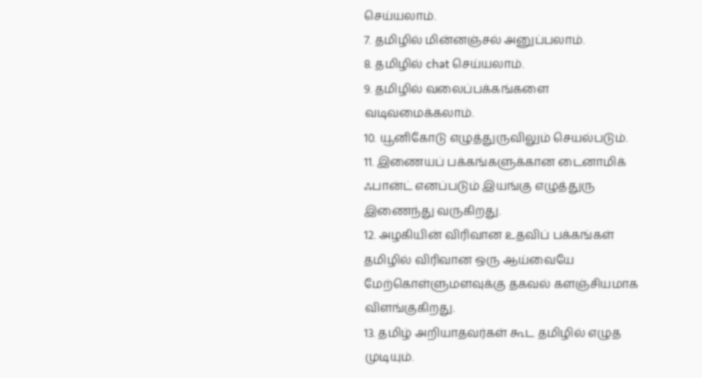செய்யலாம்.
7. தமிழில் மின்னஞ்சல் அனுப்பலாம்.
8. தமிழில் chat செய்யலாம்.
9. தமிழில் வலைப்பக்கங்களை வடிவமைக்கலாம்.
10. யூனிகோடு எழுத்துருவிலும் செயல்படும்.
11. இணையப் பக்கங்களுக்கான டைனாமிக் ஃபான்ட் எனப்படும் இயங்கு எழுத்துரு இணைந்து வருகிறது.
12. அழகியின் விரிவான உதவிப் பக்கங்கள் தமிழில் விரிவான ஒரு ஆய்வையே மேற்கொள்ளுமளவுக்கு தகவல் களஞ்சியமாக விளங்குகிறது.
13. தமிழ் அறியாதவர்கள் கூட தமிழில் எழுத முடியும்.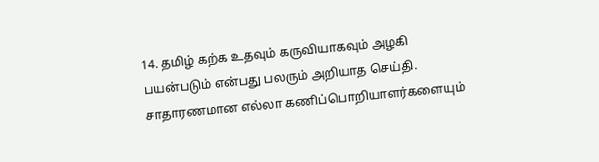14. தமிழ் கற்க உதவும் கருவியாகவும் அழகி பயன்படும் என்பது பலரும் அறியாத செய்தி.
சாதாரணமான எல்லா கணிப்பொறியாளர்களையும்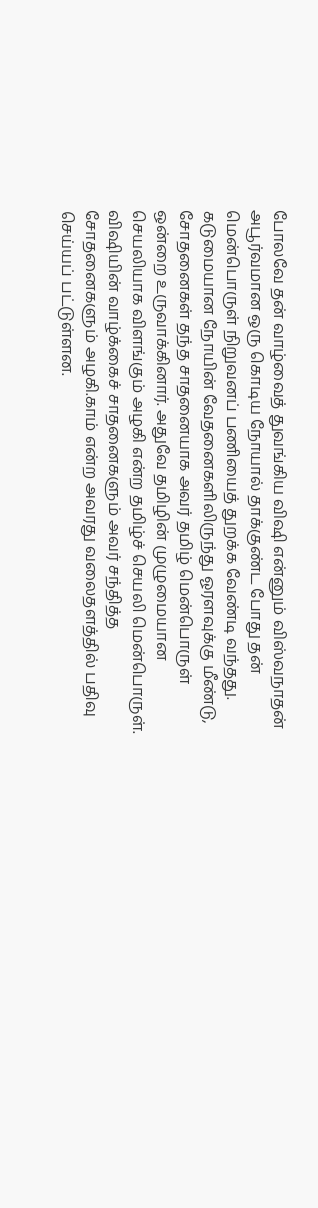போலவே தன் வாழ்வைத் துவங்கிய விஷி என்னும் விஸ்வநாதன் அபூர்வமான ஒரு கொடிய நோயால் தாக்குண்ட போது தன் மென்பொருள் நிறுவனப் பணியைத் துறக்க வேண்டி வந்தது.
கடுமையான நோயின் வேதனைகளிலிருந்து ஓரளவுக்கு மீண்டு, சோதனைகள் தந்த சாதனையாக அவர் தமிழ் மென்பொருள் ஒன்றை உருவாக்கினார். அதுவே தமிழின் முழுமையான செயலியாக விளங்கும் அழகி என்ற தமிழ்ச் செயலி மென்பொருள்.
விஷியின் வாழ்க்கைச் சாதனைகளும் அவர் சந்தித்த சோதனைகளும் அழகி.காம் என்ற அவரது வலைதளத்தில் பதிவு செய்யப் பட்டுள்ளன.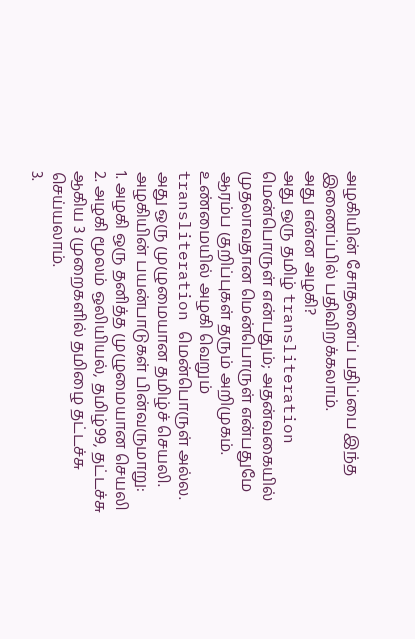அழகியின் சோதனைப் பதிப்பை இந்த இணைப்பில் பதிவிறக்கலாம்.
அது என்ன அழகி?
அது ஒரு தமிழ் transliteration மென்பொருள் என்பதும்; அதன்வகையில் முதலாவதான மென்பொருள் என்பதுமே ஆரம்ப குறிப்புகள் தரும் அறிமுகம். உண்மையில் அழகி வெறும் transliteration மென்பொருள் அல்ல. அது ஒரு முழுமையான தமிழ்ச் செயலி.
அழகியின் பயன்பாடுகள் பின்வருமாறு:
1. அழகி ஒரு தனித்த முழுமையான செயலி
2. அழகி மூலம் ஒலியியல், தமிழ்99, தட்டச்சு ஆகிய 3 முறைகளில் தமிழை தட்டச்சு செய்யலாம்.
3.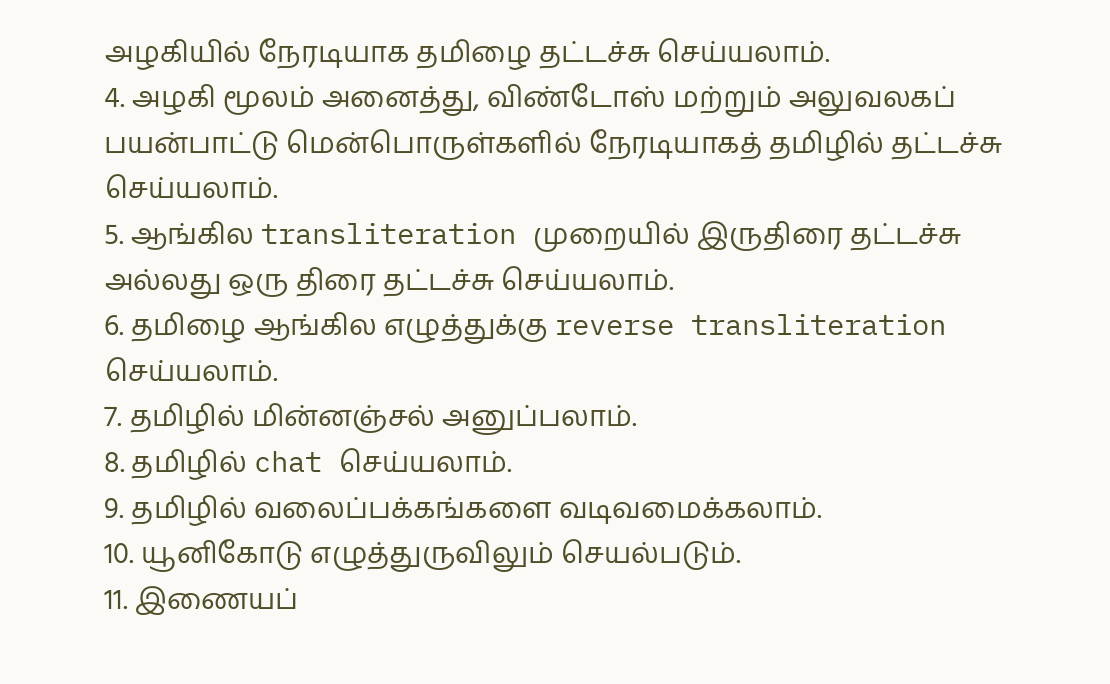அழகியில் நேரடியாக தமிழை தட்டச்சு செய்யலாம்.
4. அழகி மூலம் அனைத்து, விண்டோஸ் மற்றும் அலுவலகப் பயன்பாட்டு மென்பொருள்களில் நேரடியாகத் தமிழில் தட்டச்சு செய்யலாம்.
5. ஆங்கில transliteration முறையில் இருதிரை தட்டச்சு அல்லது ஒரு திரை தட்டச்சு செய்யலாம்.
6. தமிழை ஆங்கில எழுத்துக்கு reverse transliteration செய்யலாம்.
7. தமிழில் மின்னஞ்சல் அனுப்பலாம்.
8. தமிழில் chat செய்யலாம்.
9. தமிழில் வலைப்பக்கங்களை வடிவமைக்கலாம்.
10. யூனிகோடு எழுத்துருவிலும் செயல்படும்.
11. இணையப்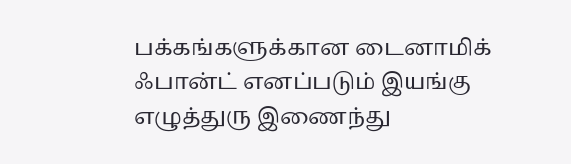பக்கங்களுக்கான டைனாமிக் ஃபான்ட் எனப்படும் இயங்கு எழுத்துரு இணைந்து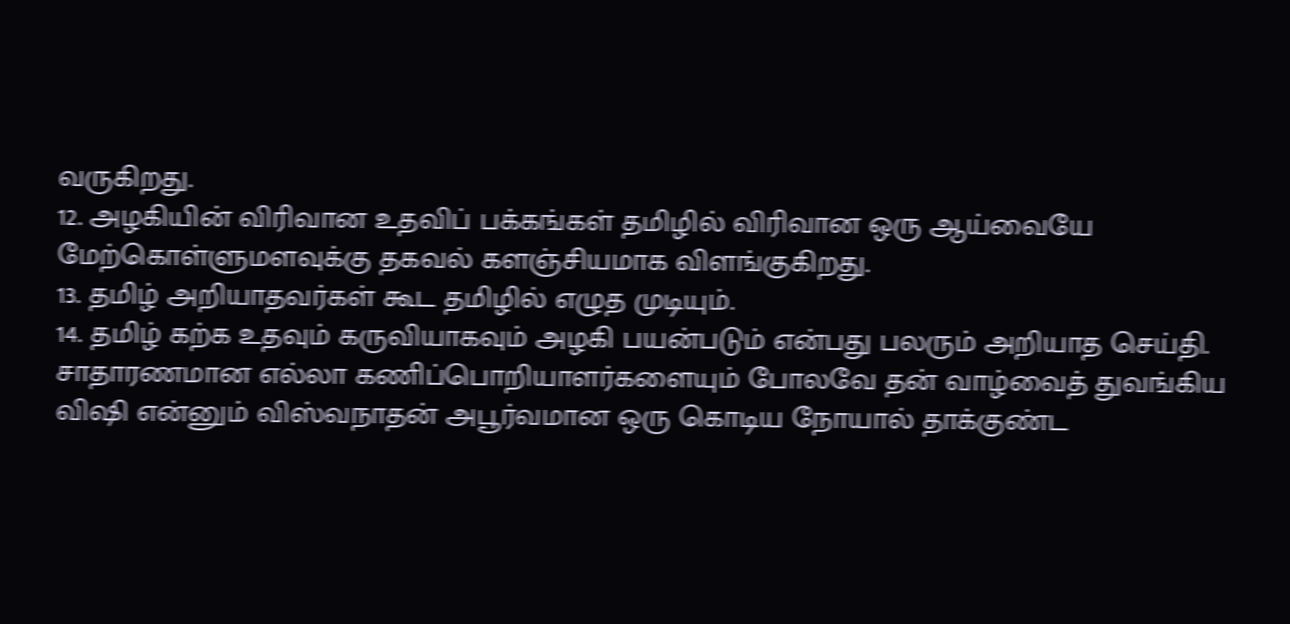வருகிறது.
12. அழகியின் விரிவான உதவிப் பக்கங்கள் தமிழில் விரிவான ஒரு ஆய்வையே மேற்கொள்ளுமளவுக்கு தகவல் களஞ்சியமாக விளங்குகிறது.
13. தமிழ் அறியாதவர்கள் கூட தமிழில் எழுத முடியும்.
14. தமிழ் கற்க உதவும் கருவியாகவும் அழகி பயன்படும் என்பது பலரும் அறியாத செய்தி.
சாதாரணமான எல்லா கணிப்பொறியாளர்களையும் போலவே தன் வாழ்வைத் துவங்கிய விஷி என்னும் விஸ்வநாதன் அபூர்வமான ஒரு கொடிய நோயால் தாக்குண்ட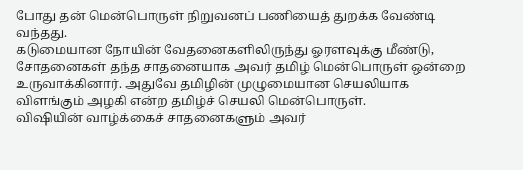போது தன் மென்பொருள் நிறுவனப் பணியைத் துறக்க வேண்டி வந்தது.
கடுமையான நோயின் வேதனைகளிலிருந்து ஓரளவுக்கு மீண்டு, சோதனைகள் தந்த சாதனையாக அவர் தமிழ் மென்பொருள் ஒன்றை உருவாக்கினார். அதுவே தமிழின் முழுமையான செயலியாக விளங்கும் அழகி என்ற தமிழ்ச் செயலி மென்பொருள்.
விஷியின் வாழ்க்கைச் சாதனைகளும் அவர்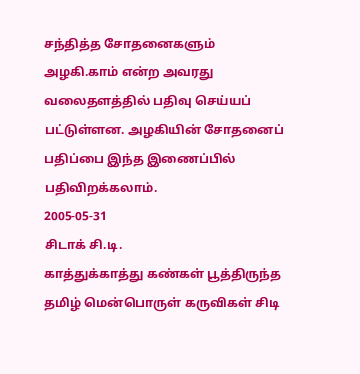சந்தித்த சோதனைகளும் அழகி.காம் என்ற அவரது வலைதளத்தில் பதிவு செய்யப் பட்டுள்ளன. அழகியின் சோதனைப் பதிப்பை இந்த இணைப்பில் பதிவிறக்கலாம்.
2005-05-31
சிடாக் சி.டி.
காத்துக்காத்து கண்கள் பூத்திருந்த தமிழ் மென்பொருள் கருவிகள் சிடி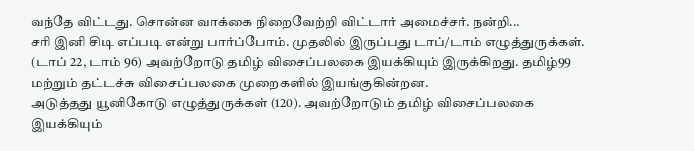வந்தே விட்டது. சொன்ன வாக்கை நிறைவேற்றி விட்டார் அமைச்சர். நன்றி...
சரி இனி சிடி எப்படி என்று பார்ப்போம். முதலில் இருப்பது டாப்/டாம் எழுத்துருக்கள். (டாப் 22, டாம் 96) அவற்றோடு தமிழ் விசைப்பலகை இயக்கியும் இருக்கிறது. தமிழ்99 மற்றும் தட்டச்சு விசைப்பலகை முறைகளில் இயங்குகின்றன.
அடுத்தது யூனிகோடு எழுத்துருக்கள் (120). அவற்றோடும் தமிழ் விசைப்பலகை இயக்கியும்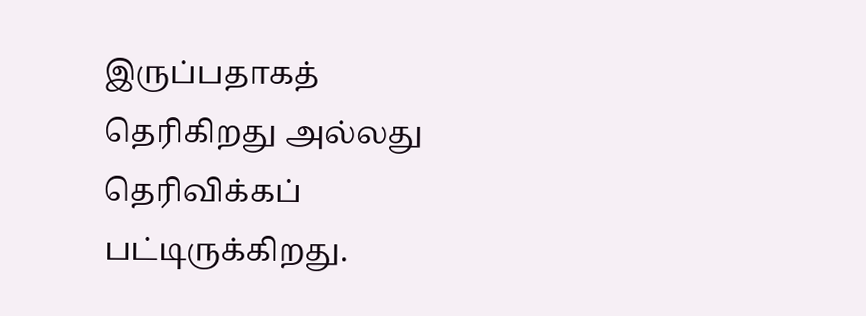இருப்பதாகத் தெரிகிறது அல்லது தெரிவிக்கப் பட்டிருக்கிறது.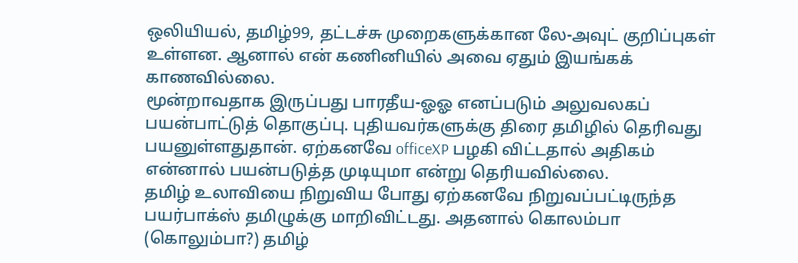ஒலியியல், தமிழ்99, தட்டச்சு முறைகளுக்கான லே-அவுட் குறிப்புகள் உள்ளன. ஆனால் என் கணினியில் அவை ஏதும் இயங்கக் காணவில்லை.
மூன்றாவதாக இருப்பது பாரதீய-ஓஓ எனப்படும் அலுவலகப் பயன்பாட்டுத் தொகுப்பு. புதியவர்களுக்கு திரை தமிழில் தெரிவது பயனுள்ளதுதான். ஏற்கனவே officeXP பழகி விட்டதால் அதிகம் என்னால் பயன்படுத்த முடியுமா என்று தெரியவில்லை.
தமிழ் உலாவியை நிறுவிய போது ஏற்கனவே நிறுவப்பட்டிருந்த பயர்பாக்ஸ் தமிழுக்கு மாறிவிட்டது. அதனால் கொலம்பா (கொலும்பா?) தமிழ்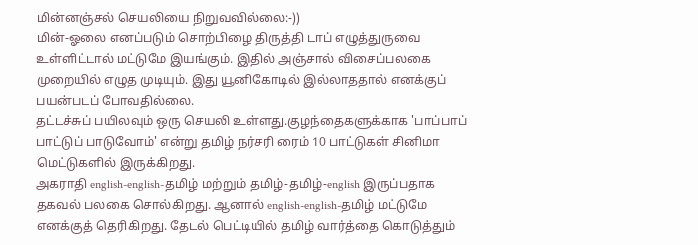மின்னஞ்சல் செயலியை நிறுவவில்லை:-))
மின்-ஓலை எனப்படும் சொற்பிழை திருத்தி டாப் எழுத்துருவை உள்ளிட்டால் மட்டுமே இயங்கும். இதில் அஞ்சால் விசைப்பலகை முறையில் எழுத முடியும். இது யூனிகோடில் இல்லாததால் எனக்குப் பயன்படப் போவதில்லை.
தட்டச்சுப் பயிலவும் ஒரு செயலி உள்ளது.குழந்தைகளுக்காக 'பாப்பாப் பாட்டுப் பாடுவோம்' என்று தமிழ் நர்சரி ரைம் 10 பாட்டுகள் சினிமா மெட்டுகளில் இருக்கிறது.
அகராதி english-english-தமிழ் மற்றும் தமிழ்-தமிழ்-english இருப்பதாக தகவல் பலகை சொல்கிறது. ஆனால் english-english-தமிழ் மட்டுமே எனக்குத் தெரிகிறது. தேடல் பெட்டியில் தமிழ் வார்த்தை கொடுத்தும்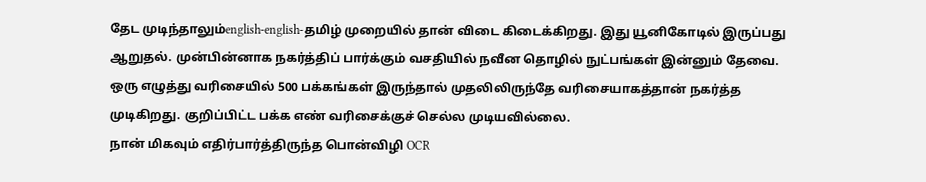தேட முடிந்தாலும்english-english-தமிழ் முறையில் தான் விடை கிடைக்கிறது. இது யூனிகோடில் இருப்பது ஆறுதல். முன்பின்னாக நகர்த்திப் பார்க்கும் வசதியில் நவீன தொழில் நுட்பங்கள் இன்னும் தேவை. ஒரு எழுத்து வரிசையில் 500 பக்கங்கள் இருந்தால் முதலிலிருந்தே வரிசையாகத்தான் நகர்த்த முடிகிறது. குறிப்பிட்ட பக்க எண் வரிசைக்குச் செல்ல முடியவில்லை.
நான் மிகவும் எதிர்பார்த்திருந்த பொன்விழி OCR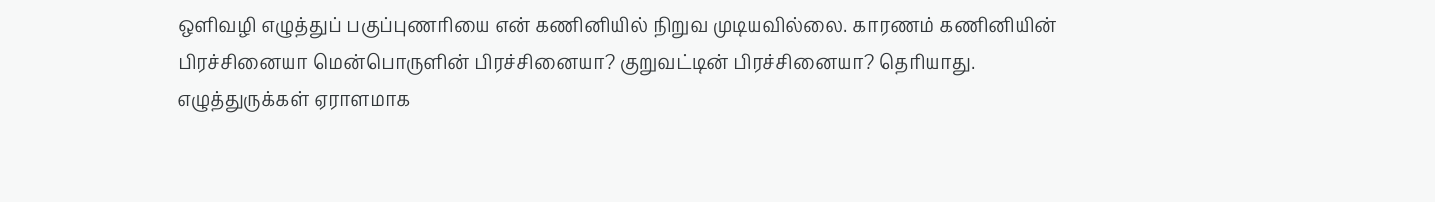ஒளிவழி எழுத்துப் பகுப்புணரியை என் கணினியில் நிறுவ முடியவில்லை. காரணம் கணினியின் பிரச்சினையா மென்பொருளின் பிரச்சினையா? குறுவட்டின் பிரச்சினையா? தெரியாது.
எழுத்துருக்கள் ஏராளமாக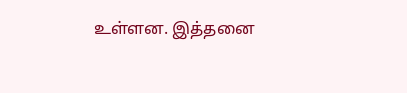உள்ளன. இத்தனை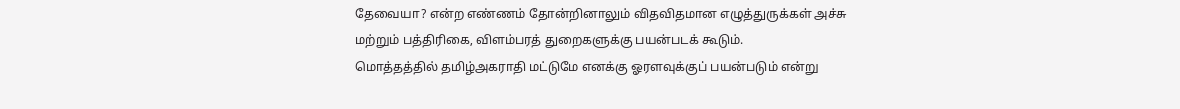தேவையா? என்ற எண்ணம் தோன்றினாலும் விதவிதமான எழுத்துருக்கள் அச்சு மற்றும் பத்திரிகை, விளம்பரத் துறைகளுக்கு பயன்படக் கூடும்.
மொத்தத்தில் தமிழ்அகராதி மட்டுமே எனக்கு ஓரளவுக்குப் பயன்படும் என்று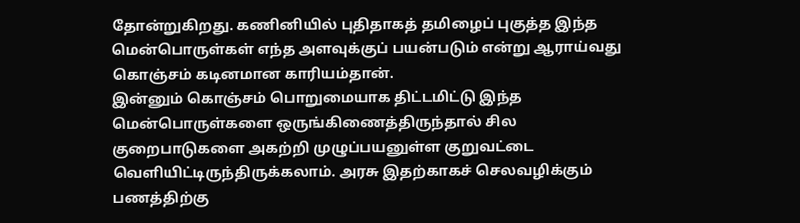தோன்றுகிறது. கணினியில் புதிதாகத் தமிழைப் புகுத்த இந்த மென்பொருள்கள் எந்த அளவுக்குப் பயன்படும் என்று ஆராய்வது கொஞ்சம் கடினமான காரியம்தான்.
இன்னும் கொஞ்சம் பொறுமையாக திட்டமிட்டு இந்த மென்பொருள்களை ஒருங்கிணைத்திருந்தால் சில குறைபாடுகளை அகற்றி முழுப்பயனுள்ள குறுவட்டை வெளியிட்டிருந்திருக்கலாம். அரசு இதற்காகச் செலவழிக்கும் பணத்திற்கு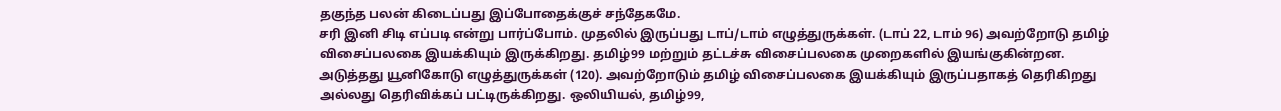தகுந்த பலன் கிடைப்பது இப்போதைக்குச் சந்தேகமே.
சரி இனி சிடி எப்படி என்று பார்ப்போம். முதலில் இருப்பது டாப்/டாம் எழுத்துருக்கள். (டாப் 22, டாம் 96) அவற்றோடு தமிழ் விசைப்பலகை இயக்கியும் இருக்கிறது. தமிழ்99 மற்றும் தட்டச்சு விசைப்பலகை முறைகளில் இயங்குகின்றன.
அடுத்தது யூனிகோடு எழுத்துருக்கள் (120). அவற்றோடும் தமிழ் விசைப்பலகை இயக்கியும் இருப்பதாகத் தெரிகிறது அல்லது தெரிவிக்கப் பட்டிருக்கிறது. ஒலியியல், தமிழ்99,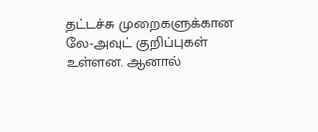தட்டச்சு முறைகளுக்கான லே-அவுட் குறிப்புகள் உள்ளன. ஆனால்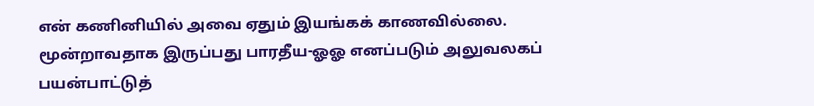என் கணினியில் அவை ஏதும் இயங்கக் காணவில்லை.
மூன்றாவதாக இருப்பது பாரதீய-ஓஓ எனப்படும் அலுவலகப் பயன்பாட்டுத்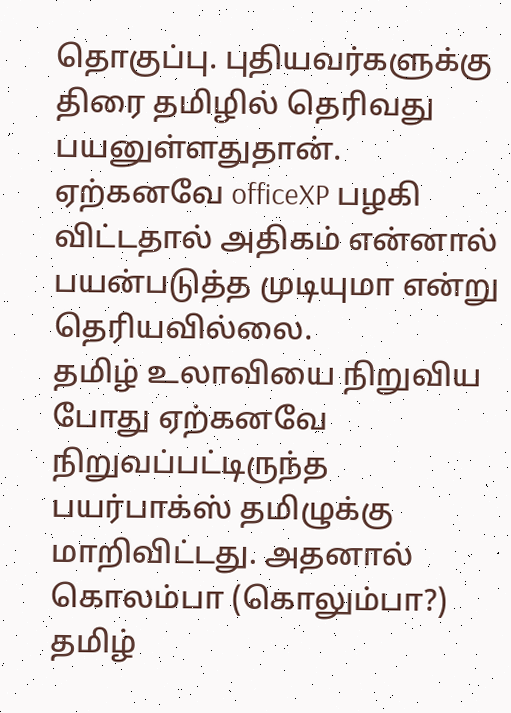தொகுப்பு. புதியவர்களுக்கு திரை தமிழில் தெரிவது பயனுள்ளதுதான். ஏற்கனவே officeXP பழகி விட்டதால் அதிகம் என்னால் பயன்படுத்த முடியுமா என்று தெரியவில்லை.
தமிழ் உலாவியை நிறுவிய போது ஏற்கனவே நிறுவப்பட்டிருந்த பயர்பாக்ஸ் தமிழுக்கு மாறிவிட்டது. அதனால் கொலம்பா (கொலும்பா?) தமிழ்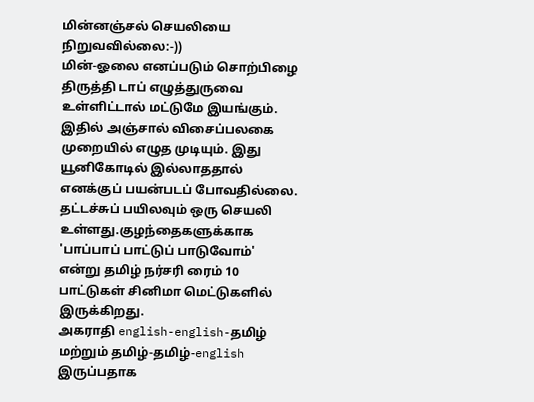மின்னஞ்சல் செயலியை நிறுவவில்லை:-))
மின்-ஓலை எனப்படும் சொற்பிழை திருத்தி டாப் எழுத்துருவை உள்ளிட்டால் மட்டுமே இயங்கும். இதில் அஞ்சால் விசைப்பலகை முறையில் எழுத முடியும். இது யூனிகோடில் இல்லாததால் எனக்குப் பயன்படப் போவதில்லை.
தட்டச்சுப் பயிலவும் ஒரு செயலி உள்ளது.குழந்தைகளுக்காக 'பாப்பாப் பாட்டுப் பாடுவோம்' என்று தமிழ் நர்சரி ரைம் 10 பாட்டுகள் சினிமா மெட்டுகளில் இருக்கிறது.
அகராதி english-english-தமிழ் மற்றும் தமிழ்-தமிழ்-english இருப்பதாக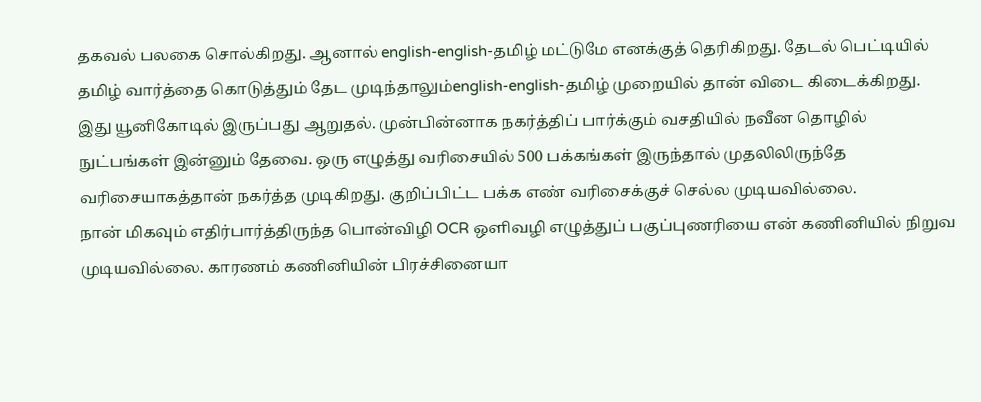தகவல் பலகை சொல்கிறது. ஆனால் english-english-தமிழ் மட்டுமே எனக்குத் தெரிகிறது. தேடல் பெட்டியில் தமிழ் வார்த்தை கொடுத்தும் தேட முடிந்தாலும்english-english-தமிழ் முறையில் தான் விடை கிடைக்கிறது. இது யூனிகோடில் இருப்பது ஆறுதல். முன்பின்னாக நகர்த்திப் பார்க்கும் வசதியில் நவீன தொழில் நுட்பங்கள் இன்னும் தேவை. ஒரு எழுத்து வரிசையில் 500 பக்கங்கள் இருந்தால் முதலிலிருந்தே வரிசையாகத்தான் நகர்த்த முடிகிறது. குறிப்பிட்ட பக்க எண் வரிசைக்குச் செல்ல முடியவில்லை.
நான் மிகவும் எதிர்பார்த்திருந்த பொன்விழி OCR ஒளிவழி எழுத்துப் பகுப்புணரியை என் கணினியில் நிறுவ முடியவில்லை. காரணம் கணினியின் பிரச்சினையா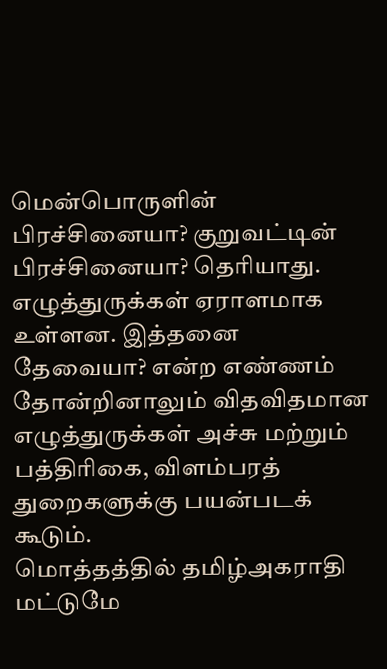மென்பொருளின் பிரச்சினையா? குறுவட்டின் பிரச்சினையா? தெரியாது.
எழுத்துருக்கள் ஏராளமாக உள்ளன. இத்தனை தேவையா? என்ற எண்ணம் தோன்றினாலும் விதவிதமான எழுத்துருக்கள் அச்சு மற்றும் பத்திரிகை, விளம்பரத் துறைகளுக்கு பயன்படக் கூடும்.
மொத்தத்தில் தமிழ்அகராதி மட்டுமே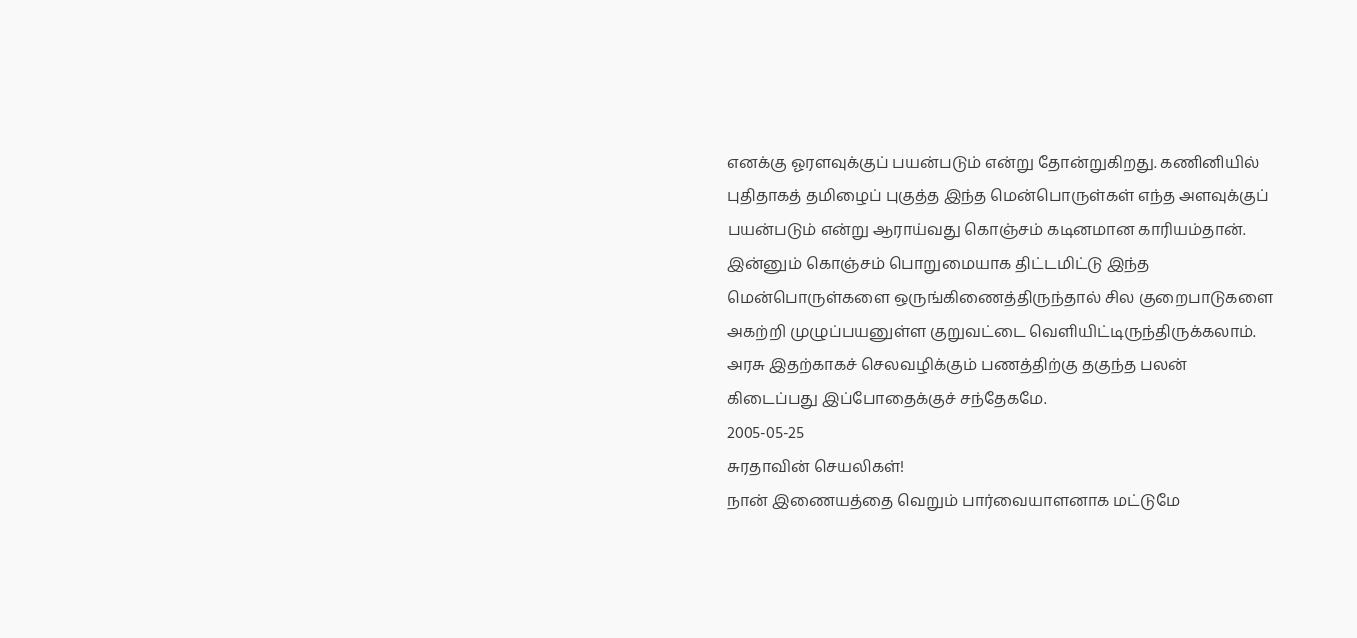எனக்கு ஓரளவுக்குப் பயன்படும் என்று தோன்றுகிறது. கணினியில் புதிதாகத் தமிழைப் புகுத்த இந்த மென்பொருள்கள் எந்த அளவுக்குப் பயன்படும் என்று ஆராய்வது கொஞ்சம் கடினமான காரியம்தான்.
இன்னும் கொஞ்சம் பொறுமையாக திட்டமிட்டு இந்த மென்பொருள்களை ஒருங்கிணைத்திருந்தால் சில குறைபாடுகளை அகற்றி முழுப்பயனுள்ள குறுவட்டை வெளியிட்டிருந்திருக்கலாம். அரசு இதற்காகச் செலவழிக்கும் பணத்திற்கு தகுந்த பலன் கிடைப்பது இப்போதைக்குச் சந்தேகமே.
2005-05-25
சுரதாவின் செயலிகள்!
நான் இணையத்தை வெறும் பார்வையாளனாக மட்டுமே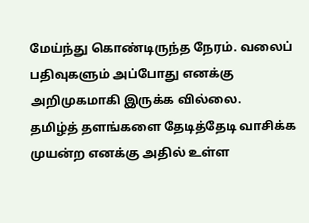மேய்ந்து கொண்டிருந்த நேரம். வலைப் பதிவுகளும் அப்போது எனக்கு அறிமுகமாகி இருக்க வில்லை.
தமிழ்த் தளங்களை தேடித்தேடி வாசிக்க முயன்ற எனக்கு அதில் உள்ள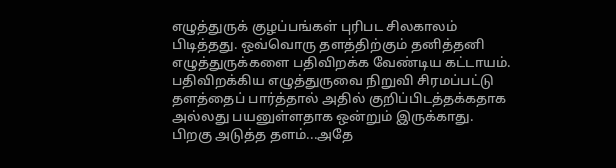எழுத்துருக் குழப்பங்கள் புரிபட சிலகாலம் பிடித்தது. ஒவ்வொரு தளத்திற்கும் தனித்தனி எழுத்துருக்களை பதிவிறக்க வேண்டிய கட்டாயம். பதிவிறக்கிய எழுத்துருவை நிறுவி சிரமப்பட்டு தளத்தைப் பார்த்தால் அதில் குறிப்பிடத்தக்கதாக அல்லது பயனுள்ளதாக ஒன்றும் இருக்காது.
பிறகு அடுத்த தளம்...அதே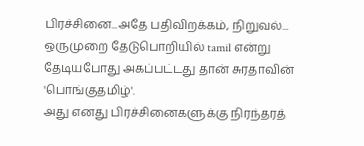பிரச்சினை...அதே பதிவிறக்கம், நிறுவல்...
ஒருமுறை தேடுபொறியில் tamil என்று தேடியபோது அகப்பட்டது தான் சுரதாவின் 'பொங்குதமிழ்'.
அது எனது பிரச்சினைகளுக்கு நிரந்தரத்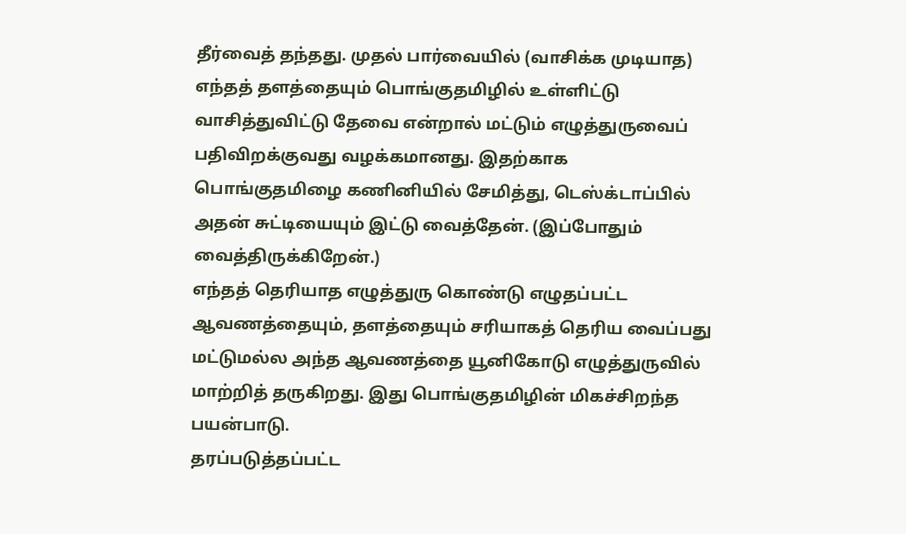தீர்வைத் தந்தது. முதல் பார்வையில் (வாசிக்க முடியாத) எந்தத் தளத்தையும் பொங்குதமிழில் உள்ளிட்டு வாசித்துவிட்டு தேவை என்றால் மட்டும் எழுத்துருவைப் பதிவிறக்குவது வழக்கமானது. இதற்காக பொங்குதமிழை கணினியில் சேமித்து, டெஸ்க்டாப்பில் அதன் சுட்டியையும் இட்டு வைத்தேன். (இப்போதும் வைத்திருக்கிறேன்.)
எந்தத் தெரியாத எழுத்துரு கொண்டு எழுதப்பட்ட ஆவணத்தையும், தளத்தையும் சரியாகத் தெரிய வைப்பது மட்டுமல்ல அந்த ஆவணத்தை யூனிகோடு எழுத்துருவில் மாற்றித் தருகிறது. இது பொங்குதமிழின் மிகச்சிறந்த பயன்பாடு.
தரப்படுத்தப்பட்ட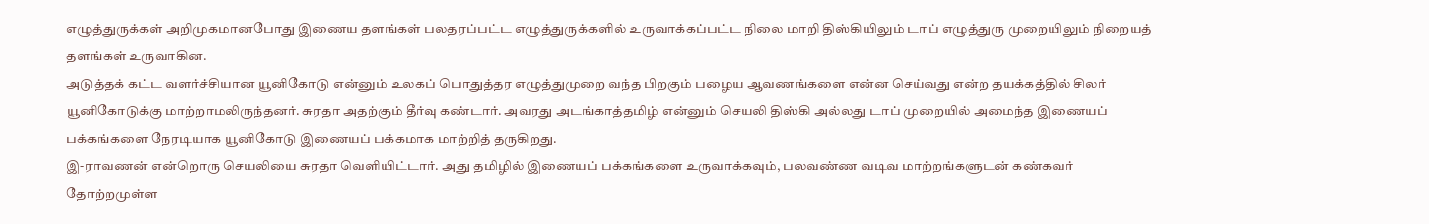எழுத்துருக்கள் அறிமுகமானபோது இணைய தளங்கள் பலதரப்பட்ட எழுத்துருக்களில் உருவாக்கப்பட்ட நிலை மாறி திஸ்கியிலும் டாப் எழுத்துரு முறையிலும் நிறையத் தளங்கள் உருவாகின.
அடுத்தக் கட்ட வளர்ச்சியான யூனிகோடு என்னும் உலகப் பொதுத்தர எழுத்துமுறை வந்த பிறகும் பழைய ஆவணங்களை என்ன செய்வது என்ற தயக்கத்தில் சிலர் யூனிகோடுக்கு மாற்றாமலிருந்தனர். சுரதா அதற்கும் தீர்வு கண்டார். அவரது அடங்காத்தமிழ் என்னும் செயலி திஸ்கி அல்லது டாப் முறையில் அமைந்த இணையப் பக்கங்களை நேரடியாக யூனிகோடு இணையப் பக்கமாக மாற்றித் தருகிறது.
இ-ராவணன் என்றொரு செயலியை சுரதா வெளியிட்டார். அது தமிழில் இணையப் பக்கங்களை உருவாக்கவும், பலவண்ண வடிவ மாற்றங்களுடன் கண்கவர் தோற்றமுள்ள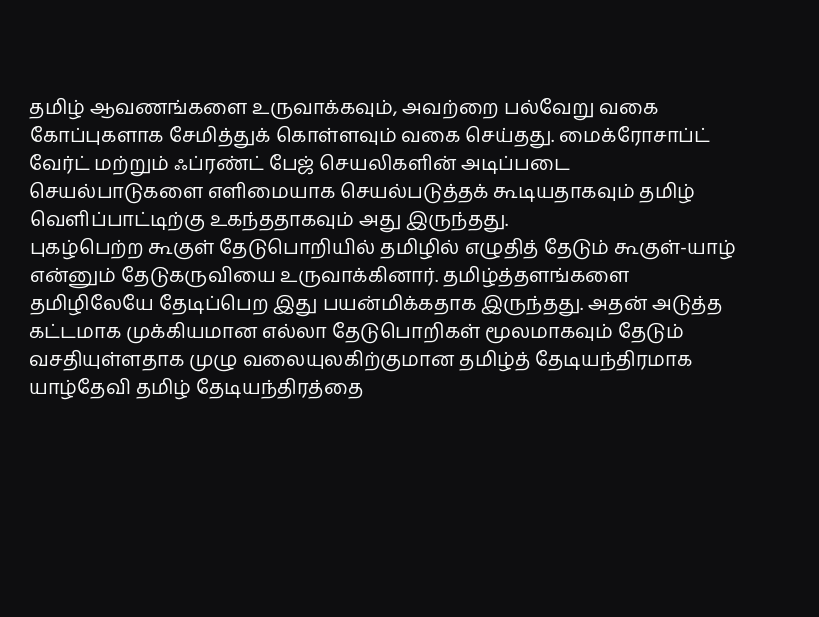தமிழ் ஆவணங்களை உருவாக்கவும், அவற்றை பல்வேறு வகை கோப்புகளாக சேமித்துக் கொள்ளவும் வகை செய்தது. மைக்ரோசாப்ட் வேர்ட் மற்றும் ஃப்ரண்ட் பேஜ் செயலிகளின் அடிப்படை செயல்பாடுகளை எளிமையாக செயல்படுத்தக் கூடியதாகவும் தமிழ் வெளிப்பாட்டிற்கு உகந்ததாகவும் அது இருந்தது.
புகழ்பெற்ற கூகுள் தேடுபொறியில் தமிழில் எழுதித் தேடும் கூகுள்-யாழ் என்னும் தேடுகருவியை உருவாக்கினார். தமிழ்த்தளங்களை தமிழிலேயே தேடிப்பெற இது பயன்மிக்கதாக இருந்தது. அதன் அடுத்த கட்டமாக முக்கியமான எல்லா தேடுபொறிகள் மூலமாகவும் தேடும் வசதியுள்ளதாக முழு வலையுலகிற்குமான தமிழ்த் தேடியந்திரமாக யாழ்தேவி தமிழ் தேடியந்திரத்தை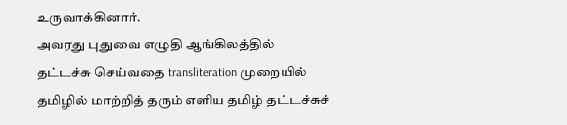உருவாக்கினார்.
அவரது புதுவை எழுதி ஆங்கிலத்தில் தட்டச்சு செய்வதை transliteration முறையில் தமிழில் மாற்றித் தரும் எளிய தமிழ் தட்டச்சுச்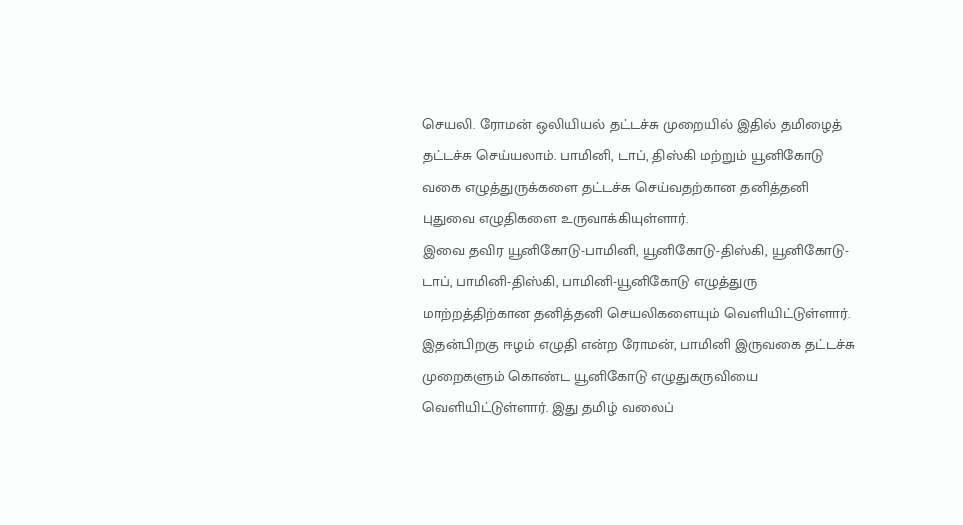செயலி. ரோமன் ஒலியியல் தட்டச்சு முறையில் இதில் தமிழைத் தட்டச்சு செய்யலாம். பாமினி, டாப், திஸ்கி மற்றும் யூனிகோடு வகை எழுத்துருக்களை தட்டச்சு செய்வதற்கான தனித்தனி புதுவை எழுதிகளை உருவாக்கியுள்ளார்.
இவை தவிர யூனிகோடு-பாமினி, யூனிகோடு-திஸ்கி, யூனிகோடு-டாப், பாமினி-திஸ்கி, பாமினி-யூனிகோடு எழுத்துரு மாற்றத்திற்கான தனித்தனி செயலிகளையும் வெளியிட்டுள்ளார்.
இதன்பிறகு ஈழம் எழுதி என்ற ரோமன், பாமினி இருவகை தட்டச்சு முறைகளும் கொண்ட யூனிகோடு எழுதுகருவியை வெளியிட்டுள்ளார். இது தமிழ் வலைப்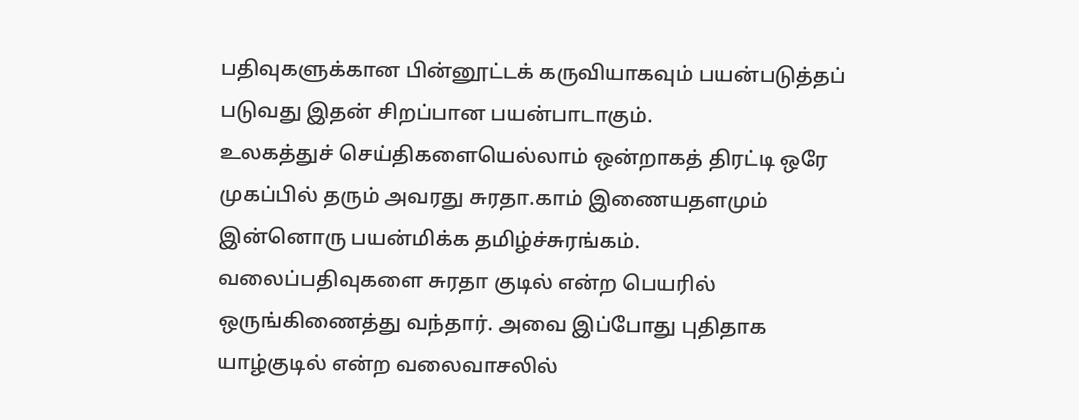பதிவுகளுக்கான பின்னூட்டக் கருவியாகவும் பயன்படுத்தப் படுவது இதன் சிறப்பான பயன்பாடாகும்.
உலகத்துச் செய்திகளையெல்லாம் ஒன்றாகத் திரட்டி ஒரே முகப்பில் தரும் அவரது சுரதா.காம் இணையதளமும் இன்னொரு பயன்மிக்க தமிழ்ச்சுரங்கம்.
வலைப்பதிவுகளை சுரதா குடில் என்ற பெயரில் ஒருங்கிணைத்து வந்தார். அவை இப்போது புதிதாக யாழ்குடில் என்ற வலைவாசலில்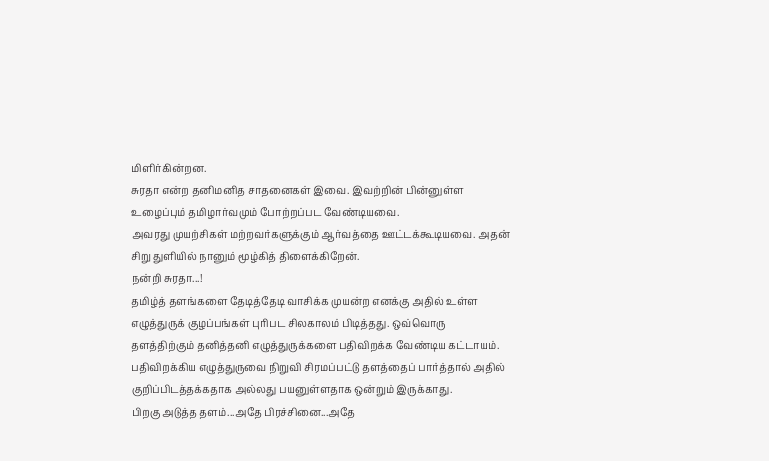மிளிர்கின்றன.
சுரதா என்ற தனிமனித சாதனைகள் இவை. இவற்றின் பின்னுள்ள உழைப்பும் தமிழார்வமும் போற்றப்பட வேண்டியவை.
அவரது முயற்சிகள் மற்றவர்களுக்கும் ஆர்வத்தை ஊட்டக்கூடியவை. அதன் சிறு துளியில் நானும் மூழ்கித் திளைக்கிறேன்.
நன்றி சுரதா...!
தமிழ்த் தளங்களை தேடித்தேடி வாசிக்க முயன்ற எனக்கு அதில் உள்ள எழுத்துருக் குழப்பங்கள் புரிபட சிலகாலம் பிடித்தது. ஒவ்வொரு தளத்திற்கும் தனித்தனி எழுத்துருக்களை பதிவிறக்க வேண்டிய கட்டாயம். பதிவிறக்கிய எழுத்துருவை நிறுவி சிரமப்பட்டு தளத்தைப் பார்த்தால் அதில் குறிப்பிடத்தக்கதாக அல்லது பயனுள்ளதாக ஒன்றும் இருக்காது.
பிறகு அடுத்த தளம்...அதே பிரச்சினை...அதே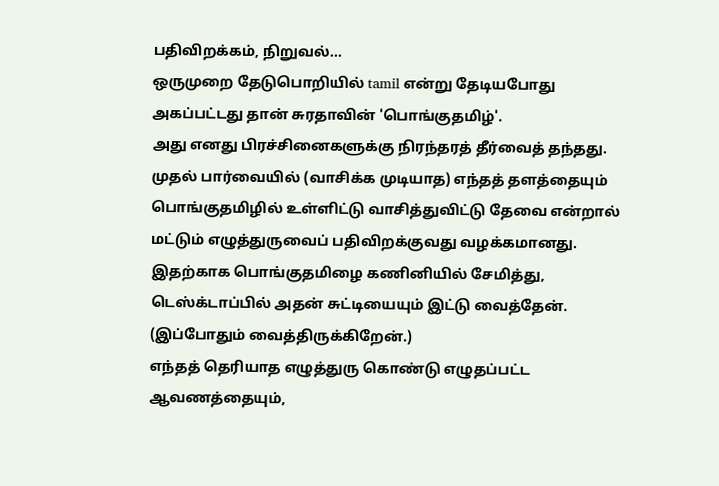பதிவிறக்கம், நிறுவல்...
ஒருமுறை தேடுபொறியில் tamil என்று தேடியபோது அகப்பட்டது தான் சுரதாவின் 'பொங்குதமிழ்'.
அது எனது பிரச்சினைகளுக்கு நிரந்தரத் தீர்வைத் தந்தது. முதல் பார்வையில் (வாசிக்க முடியாத) எந்தத் தளத்தையும் பொங்குதமிழில் உள்ளிட்டு வாசித்துவிட்டு தேவை என்றால் மட்டும் எழுத்துருவைப் பதிவிறக்குவது வழக்கமானது. இதற்காக பொங்குதமிழை கணினியில் சேமித்து, டெஸ்க்டாப்பில் அதன் சுட்டியையும் இட்டு வைத்தேன். (இப்போதும் வைத்திருக்கிறேன்.)
எந்தத் தெரியாத எழுத்துரு கொண்டு எழுதப்பட்ட ஆவணத்தையும்,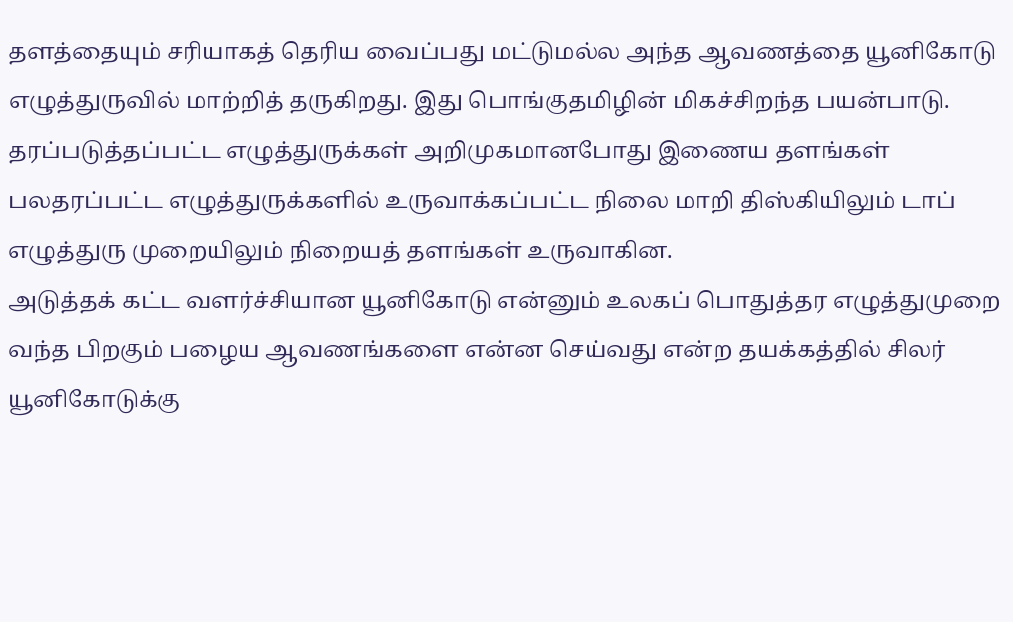தளத்தையும் சரியாகத் தெரிய வைப்பது மட்டுமல்ல அந்த ஆவணத்தை யூனிகோடு எழுத்துருவில் மாற்றித் தருகிறது. இது பொங்குதமிழின் மிகச்சிறந்த பயன்பாடு.
தரப்படுத்தப்பட்ட எழுத்துருக்கள் அறிமுகமானபோது இணைய தளங்கள் பலதரப்பட்ட எழுத்துருக்களில் உருவாக்கப்பட்ட நிலை மாறி திஸ்கியிலும் டாப் எழுத்துரு முறையிலும் நிறையத் தளங்கள் உருவாகின.
அடுத்தக் கட்ட வளர்ச்சியான யூனிகோடு என்னும் உலகப் பொதுத்தர எழுத்துமுறை வந்த பிறகும் பழைய ஆவணங்களை என்ன செய்வது என்ற தயக்கத்தில் சிலர் யூனிகோடுக்கு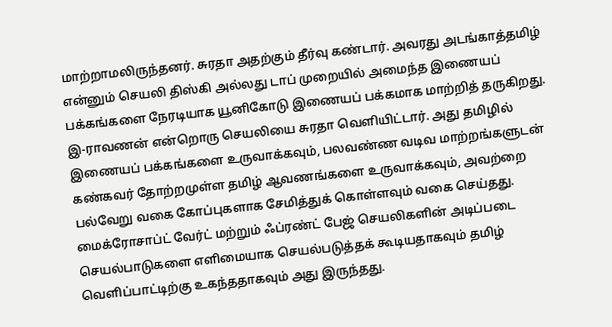மாற்றாமலிருந்தனர். சுரதா அதற்கும் தீர்வு கண்டார். அவரது அடங்காத்தமிழ் என்னும் செயலி திஸ்கி அல்லது டாப் முறையில் அமைந்த இணையப் பக்கங்களை நேரடியாக யூனிகோடு இணையப் பக்கமாக மாற்றித் தருகிறது.
இ-ராவணன் என்றொரு செயலியை சுரதா வெளியிட்டார். அது தமிழில் இணையப் பக்கங்களை உருவாக்கவும், பலவண்ண வடிவ மாற்றங்களுடன் கண்கவர் தோற்றமுள்ள தமிழ் ஆவணங்களை உருவாக்கவும், அவற்றை பல்வேறு வகை கோப்புகளாக சேமித்துக் கொள்ளவும் வகை செய்தது. மைக்ரோசாப்ட் வேர்ட் மற்றும் ஃப்ரண்ட் பேஜ் செயலிகளின் அடிப்படை செயல்பாடுகளை எளிமையாக செயல்படுத்தக் கூடியதாகவும் தமிழ் வெளிப்பாட்டிற்கு உகந்ததாகவும் அது இருந்தது.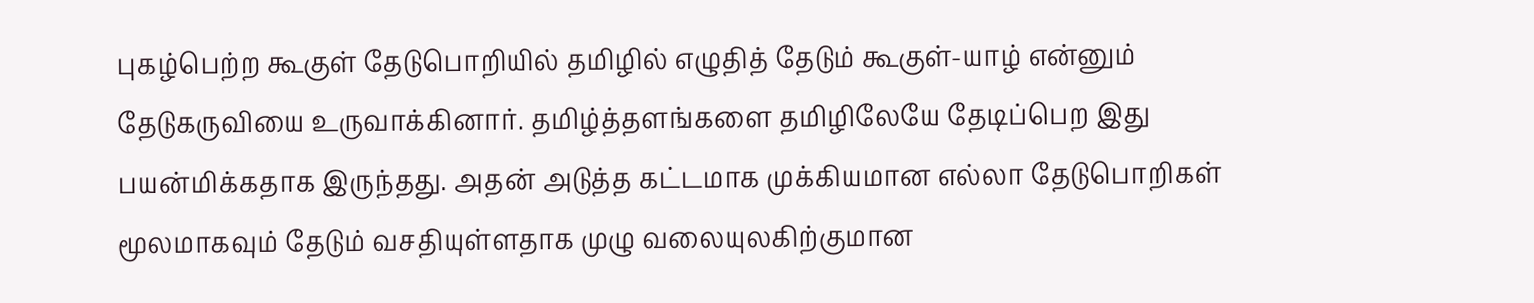புகழ்பெற்ற கூகுள் தேடுபொறியில் தமிழில் எழுதித் தேடும் கூகுள்-யாழ் என்னும் தேடுகருவியை உருவாக்கினார். தமிழ்த்தளங்களை தமிழிலேயே தேடிப்பெற இது பயன்மிக்கதாக இருந்தது. அதன் அடுத்த கட்டமாக முக்கியமான எல்லா தேடுபொறிகள் மூலமாகவும் தேடும் வசதியுள்ளதாக முழு வலையுலகிற்குமான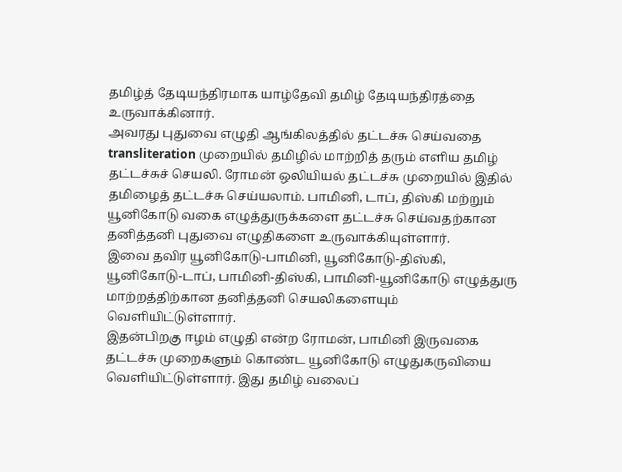தமிழ்த் தேடியந்திரமாக யாழ்தேவி தமிழ் தேடியந்திரத்தை உருவாக்கினார்.
அவரது புதுவை எழுதி ஆங்கிலத்தில் தட்டச்சு செய்வதை transliteration முறையில் தமிழில் மாற்றித் தரும் எளிய தமிழ் தட்டச்சுச் செயலி. ரோமன் ஒலியியல் தட்டச்சு முறையில் இதில் தமிழைத் தட்டச்சு செய்யலாம். பாமினி, டாப், திஸ்கி மற்றும் யூனிகோடு வகை எழுத்துருக்களை தட்டச்சு செய்வதற்கான தனித்தனி புதுவை எழுதிகளை உருவாக்கியுள்ளார்.
இவை தவிர யூனிகோடு-பாமினி, யூனிகோடு-திஸ்கி, யூனிகோடு-டாப், பாமினி-திஸ்கி, பாமினி-யூனிகோடு எழுத்துரு மாற்றத்திற்கான தனித்தனி செயலிகளையும் வெளியிட்டுள்ளார்.
இதன்பிறகு ஈழம் எழுதி என்ற ரோமன், பாமினி இருவகை தட்டச்சு முறைகளும் கொண்ட யூனிகோடு எழுதுகருவியை வெளியிட்டுள்ளார். இது தமிழ் வலைப்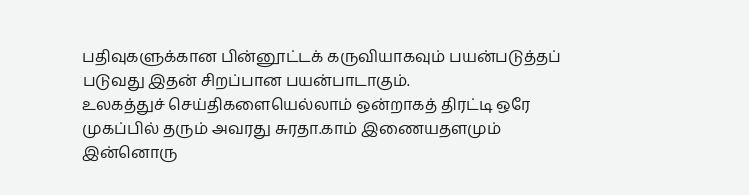பதிவுகளுக்கான பின்னூட்டக் கருவியாகவும் பயன்படுத்தப் படுவது இதன் சிறப்பான பயன்பாடாகும்.
உலகத்துச் செய்திகளையெல்லாம் ஒன்றாகத் திரட்டி ஒரே முகப்பில் தரும் அவரது சுரதா.காம் இணையதளமும் இன்னொரு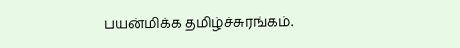பயன்மிக்க தமிழ்ச்சுரங்கம்.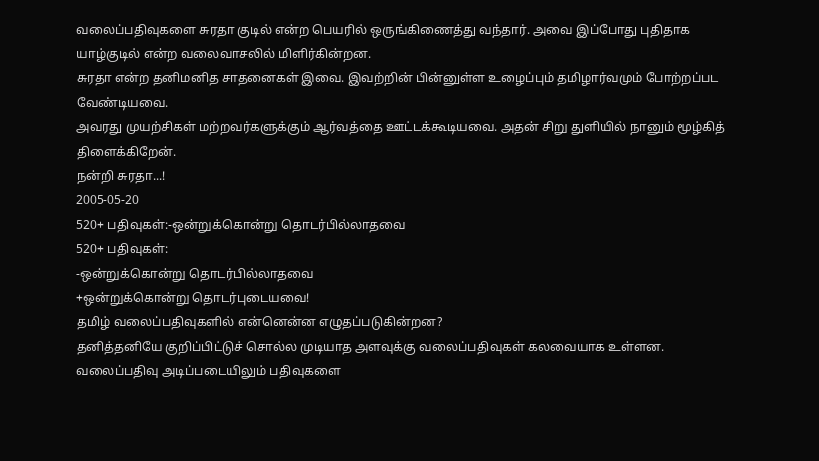வலைப்பதிவுகளை சுரதா குடில் என்ற பெயரில் ஒருங்கிணைத்து வந்தார். அவை இப்போது புதிதாக யாழ்குடில் என்ற வலைவாசலில் மிளிர்கின்றன.
சுரதா என்ற தனிமனித சாதனைகள் இவை. இவற்றின் பின்னுள்ள உழைப்பும் தமிழார்வமும் போற்றப்பட வேண்டியவை.
அவரது முயற்சிகள் மற்றவர்களுக்கும் ஆர்வத்தை ஊட்டக்கூடியவை. அதன் சிறு துளியில் நானும் மூழ்கித் திளைக்கிறேன்.
நன்றி சுரதா...!
2005-05-20
520+ பதிவுகள்:-ஒன்றுக்கொன்று தொடர்பில்லாதவை
520+ பதிவுகள்:
-ஒன்றுக்கொன்று தொடர்பில்லாதவை
+ஒன்றுக்கொன்று தொடர்புடையவை!
தமிழ் வலைப்பதிவுகளில் என்னென்ன எழுதப்படுகின்றன?
தனித்தனியே குறிப்பிட்டுச் சொல்ல முடியாத அளவுக்கு வலைப்பதிவுகள் கலவையாக உள்ளன. வலைப்பதிவு அடிப்படையிலும் பதிவுகளை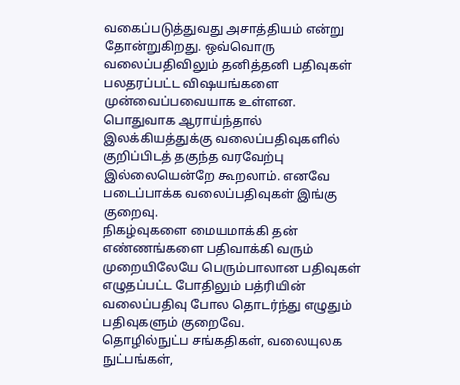வகைப்படுத்துவது அசாத்தியம் என்று தோன்றுகிறது. ஒவ்வொரு வலைப்பதிவிலும் தனித்தனி பதிவுகள் பலதரப்பட்ட விஷயங்களை முன்வைப்பவையாக உள்ளன.
பொதுவாக ஆராய்ந்தால் இலக்கியத்துக்கு வலைப்பதிவுகளில் குறிப்பிடத் தகுந்த வரவேற்பு இல்லையென்றே கூறலாம். எனவே படைப்பாக்க வலைப்பதிவுகள் இங்கு குறைவு.
நிகழ்வுகளை மையமாக்கி தன் எண்ணங்களை பதிவாக்கி வரும் முறையிலேயே பெரும்பாலான பதிவுகள் எழுதப்பட்ட போதிலும் பத்ரியின் வலைப்பதிவு போல தொடர்ந்து எழுதும் பதிவுகளும் குறைவே.
தொழில்நுட்ப சங்கதிகள், வலையுலக நுட்பங்கள்,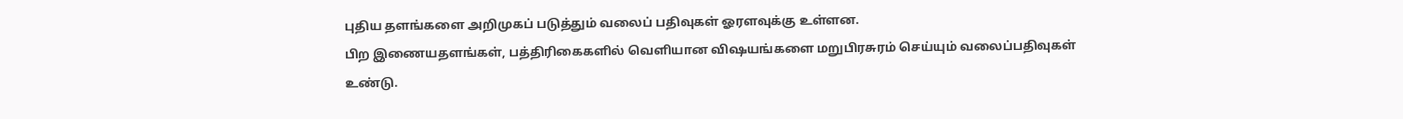புதிய தளங்களை அறிமுகப் படுத்தும் வலைப் பதிவுகள் ஓரளவுக்கு உள்ளன.
பிற இணையதளங்கள், பத்திரிகைகளில் வெளியான விஷயங்களை மறுபிரசுரம் செய்யும் வலைப்பதிவுகள் உண்டு.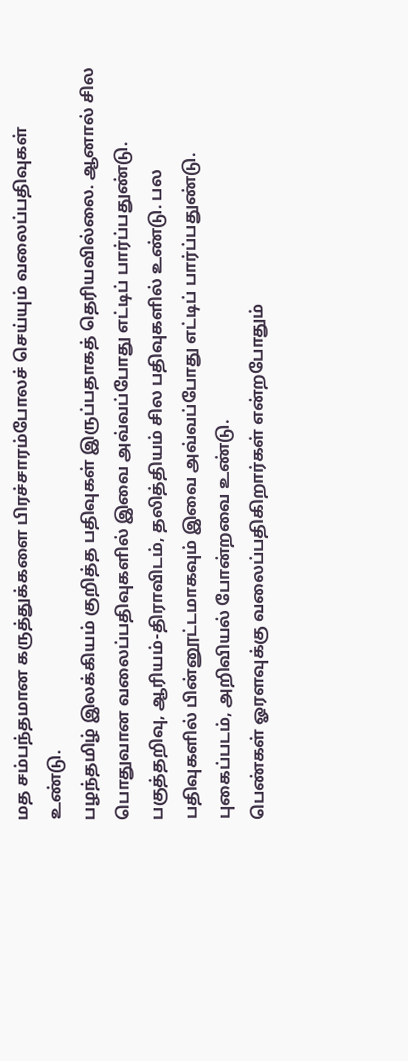மத சம்பந்தமான கருத்துக்களை பிரச்சாரம்போலச் செய்யும் வலைப்பதிவுகள் உண்டு.
பழந்தமிழ் இலக்கியம் குறித்த பதிவுகள் இருப்பதாகத் தெரியவில்லை. ஆனால் சில பொதுவான வலைப்பதிவுகளில் இவை அவ்வப்போது எட்டிப் பார்ப்பதுண்டு.
பகுத்தறிவு, ஆரியம்-திராவிடம், தலித்தியம் சில பதிவுகளில் உண்டு. பல பதிவுகளில் பின்னூட்டமாகவும் இவை அவ்வப்போது எட்டிப் பார்ப்பதுண்டு.
புகைப்படம், அறிவியல் போன்றவை உண்டு.
பெண்கள் ஓரளவுக்கு வலைப்பதிகிறார்கள் என்றபோதும்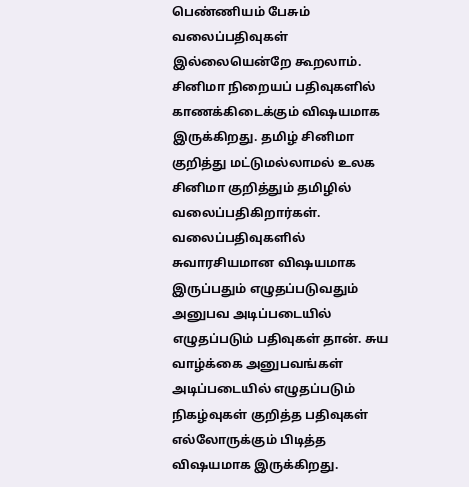பெண்ணியம் பேசும் வலைப்பதிவுகள் இல்லையென்றே கூறலாம்.
சினிமா நிறையப் பதிவுகளில் காணக்கிடைக்கும் விஷயமாக இருக்கிறது. தமிழ் சினிமா குறித்து மட்டுமல்லாமல் உலக சினிமா குறித்தும் தமிழில் வலைப்பதிகிறார்கள்.
வலைப்பதிவுகளில் சுவாரசியமான விஷயமாக இருப்பதும் எழுதப்படுவதும் அனுபவ அடிப்படையில் எழுதப்படும் பதிவுகள் தான். சுய வாழ்க்கை அனுபவங்கள் அடிப்படையில் எழுதப்படும் நிகழ்வுகள் குறித்த பதிவுகள் எல்லோருக்கும் பிடித்த விஷயமாக இருக்கிறது.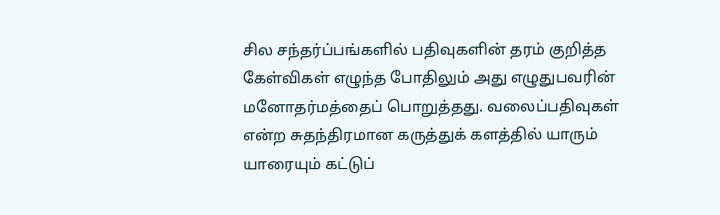சில சந்தர்ப்பங்களில் பதிவுகளின் தரம் குறித்த கேள்விகள் எழுந்த போதிலும் அது எழுதுபவரின் மனோதர்மத்தைப் பொறுத்தது. வலைப்பதிவுகள் என்ற சுதந்திரமான கருத்துக் களத்தில் யாரும் யாரையும் கட்டுப்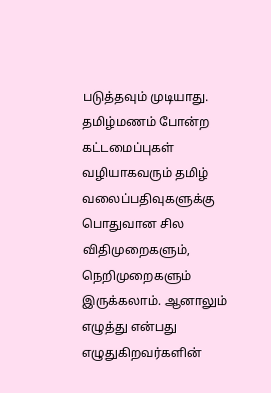படுத்தவும் முடியாது.
தமிழ்மணம் போன்ற கட்டமைப்புகள் வழியாகவரும் தமிழ் வலைப்பதிவுகளுக்கு பொதுவான சில விதிமுறைகளும், நெறிமுறைகளும் இருக்கலாம். ஆனாலும் எழுத்து என்பது எழுதுகிறவர்களின்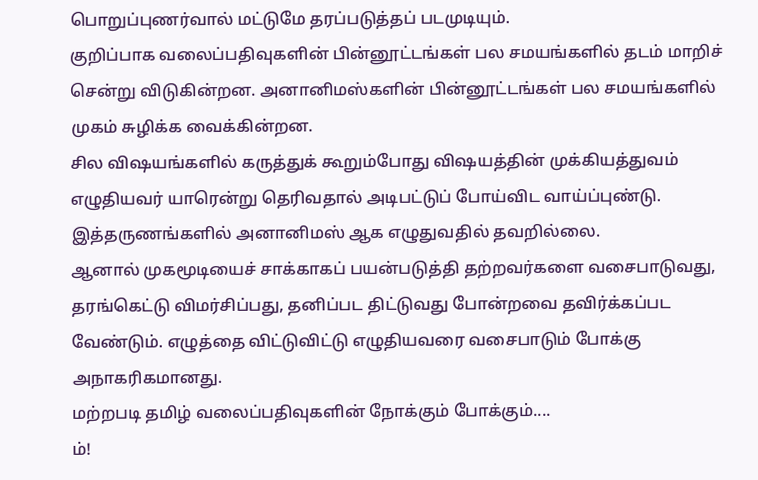பொறுப்புணர்வால் மட்டுமே தரப்படுத்தப் படமுடியும்.
குறிப்பாக வலைப்பதிவுகளின் பின்னூட்டங்கள் பல சமயங்களில் தடம் மாறிச் சென்று விடுகின்றன. அனானிமஸ்களின் பின்னூட்டங்கள் பல சமயங்களில் முகம் சுழிக்க வைக்கின்றன.
சில விஷயங்களில் கருத்துக் கூறும்போது விஷயத்தின் முக்கியத்துவம் எழுதியவர் யாரென்று தெரிவதால் அடிபட்டுப் போய்விட வாய்ப்புண்டு. இத்தருணங்களில் அனானிமஸ் ஆக எழுதுவதில் தவறில்லை.
ஆனால் முகமூடியைச் சாக்காகப் பயன்படுத்தி தற்றவர்களை வசைபாடுவது, தரங்கெட்டு விமர்சிப்பது, தனிப்பட திட்டுவது போன்றவை தவிர்க்கப்பட வேண்டும். எழுத்தை விட்டுவிட்டு எழுதியவரை வசைபாடும் போக்கு அநாகரிகமானது.
மற்றபடி தமிழ் வலைப்பதிவுகளின் நோக்கும் போக்கும்....
ம்!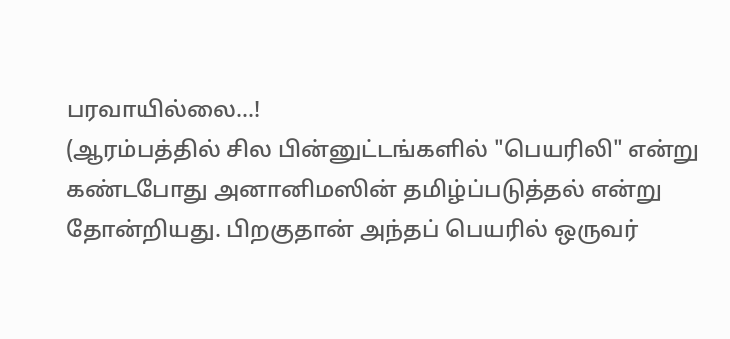பரவாயில்லை...!
(ஆரம்பத்தில் சில பின்னுட்டங்களில் "பெயரிலி" என்று கண்டபோது அனானிமஸின் தமிழ்ப்படுத்தல் என்று தோன்றியது. பிறகுதான் அந்தப் பெயரில் ஒருவர்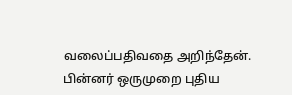வலைப்பதிவதை அறிந்தேன். பின்னர் ஒருமுறை புதிய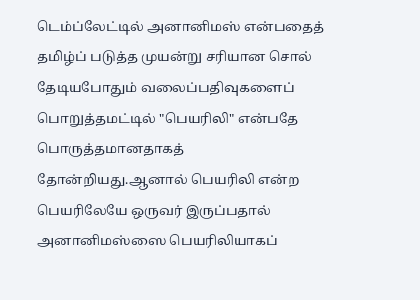டெம்ப்லேட்டில் அனானிமஸ் என்பதைத் தமிழ்ப் படுத்த முயன்று சரியான சொல் தேடியபோதும் வலைப்பதிவுகளைப் பொறுத்தமட்டில் "பெயரிலி" என்பதே பொருத்தமானதாகத் தோன்றியது.ஆனால் பெயரிலி என்ற பெயரிலேயே ஒருவர் இருப்பதால் அனானிமஸ்ஸை பெயரிலியாகப்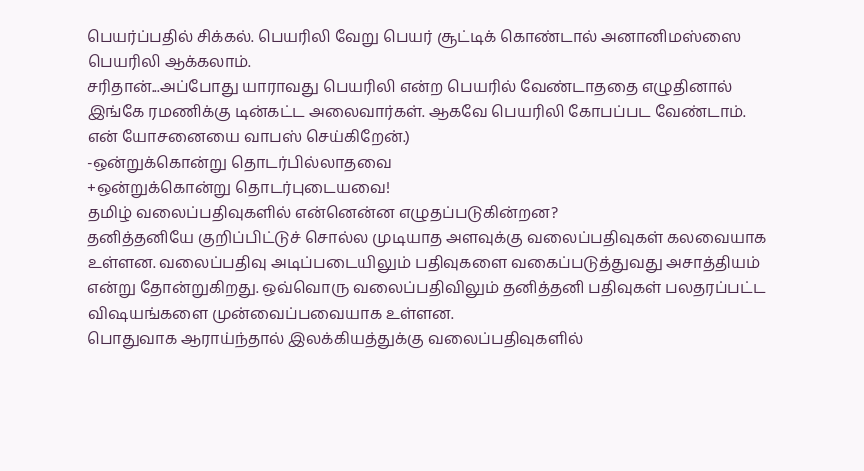பெயர்ப்பதில் சிக்கல். பெயரிலி வேறு பெயர் சூட்டிக் கொண்டால் அனானிமஸ்ஸை பெயரிலி ஆக்கலாம்.
சரிதான்...அப்போது யாராவது பெயரிலி என்ற பெயரில் வேண்டாததை எழுதினால் இங்கே ரமணிக்கு டின்கட்ட அலைவார்கள். ஆகவே பெயரிலி கோபப்பட வேண்டாம். என் யோசனையை வாபஸ் செய்கிறேன்.)
-ஒன்றுக்கொன்று தொடர்பில்லாதவை
+ஒன்றுக்கொன்று தொடர்புடையவை!
தமிழ் வலைப்பதிவுகளில் என்னென்ன எழுதப்படுகின்றன?
தனித்தனியே குறிப்பிட்டுச் சொல்ல முடியாத அளவுக்கு வலைப்பதிவுகள் கலவையாக உள்ளன. வலைப்பதிவு அடிப்படையிலும் பதிவுகளை வகைப்படுத்துவது அசாத்தியம் என்று தோன்றுகிறது. ஒவ்வொரு வலைப்பதிவிலும் தனித்தனி பதிவுகள் பலதரப்பட்ட விஷயங்களை முன்வைப்பவையாக உள்ளன.
பொதுவாக ஆராய்ந்தால் இலக்கியத்துக்கு வலைப்பதிவுகளில்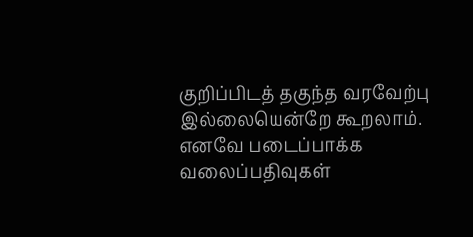குறிப்பிடத் தகுந்த வரவேற்பு இல்லையென்றே கூறலாம். எனவே படைப்பாக்க வலைப்பதிவுகள்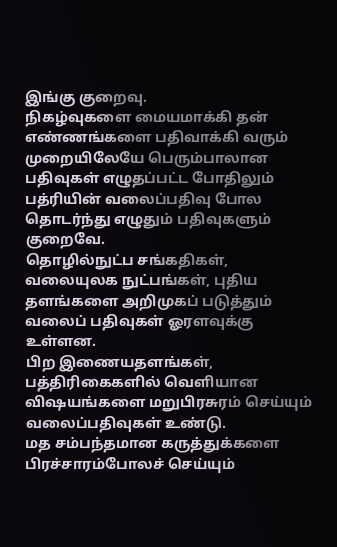இங்கு குறைவு.
நிகழ்வுகளை மையமாக்கி தன் எண்ணங்களை பதிவாக்கி வரும் முறையிலேயே பெரும்பாலான பதிவுகள் எழுதப்பட்ட போதிலும் பத்ரியின் வலைப்பதிவு போல தொடர்ந்து எழுதும் பதிவுகளும் குறைவே.
தொழில்நுட்ப சங்கதிகள், வலையுலக நுட்பங்கள், புதிய தளங்களை அறிமுகப் படுத்தும் வலைப் பதிவுகள் ஓரளவுக்கு உள்ளன.
பிற இணையதளங்கள், பத்திரிகைகளில் வெளியான விஷயங்களை மறுபிரசுரம் செய்யும் வலைப்பதிவுகள் உண்டு.
மத சம்பந்தமான கருத்துக்களை பிரச்சாரம்போலச் செய்யும்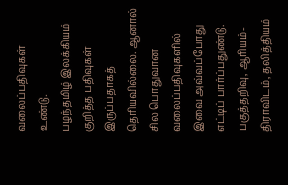வலைப்பதிவுகள் உண்டு.
பழந்தமிழ் இலக்கியம் குறித்த பதிவுகள் இருப்பதாகத் தெரியவில்லை. ஆனால் சில பொதுவான வலைப்பதிவுகளில் இவை அவ்வப்போது எட்டிப் பார்ப்பதுண்டு.
பகுத்தறிவு, ஆரியம்-திராவிடம், தலித்தியம்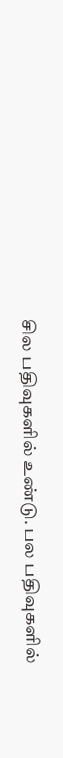சில பதிவுகளில் உண்டு. பல பதிவுகளில்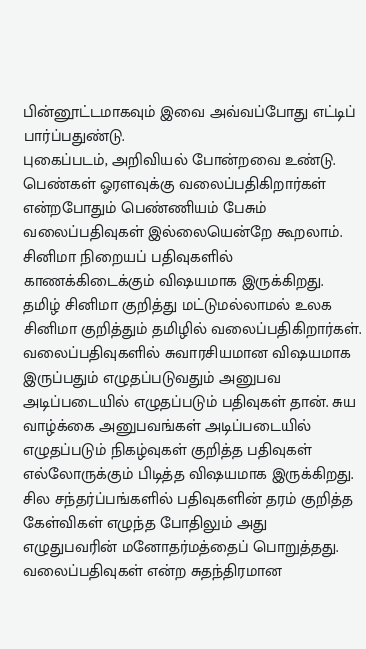பின்னூட்டமாகவும் இவை அவ்வப்போது எட்டிப் பார்ப்பதுண்டு.
புகைப்படம், அறிவியல் போன்றவை உண்டு.
பெண்கள் ஓரளவுக்கு வலைப்பதிகிறார்கள் என்றபோதும் பெண்ணியம் பேசும் வலைப்பதிவுகள் இல்லையென்றே கூறலாம்.
சினிமா நிறையப் பதிவுகளில் காணக்கிடைக்கும் விஷயமாக இருக்கிறது. தமிழ் சினிமா குறித்து மட்டுமல்லாமல் உலக சினிமா குறித்தும் தமிழில் வலைப்பதிகிறார்கள்.
வலைப்பதிவுகளில் சுவாரசியமான விஷயமாக இருப்பதும் எழுதப்படுவதும் அனுபவ அடிப்படையில் எழுதப்படும் பதிவுகள் தான். சுய வாழ்க்கை அனுபவங்கள் அடிப்படையில் எழுதப்படும் நிகழ்வுகள் குறித்த பதிவுகள் எல்லோருக்கும் பிடித்த விஷயமாக இருக்கிறது.
சில சந்தர்ப்பங்களில் பதிவுகளின் தரம் குறித்த கேள்விகள் எழுந்த போதிலும் அது எழுதுபவரின் மனோதர்மத்தைப் பொறுத்தது. வலைப்பதிவுகள் என்ற சுதந்திரமான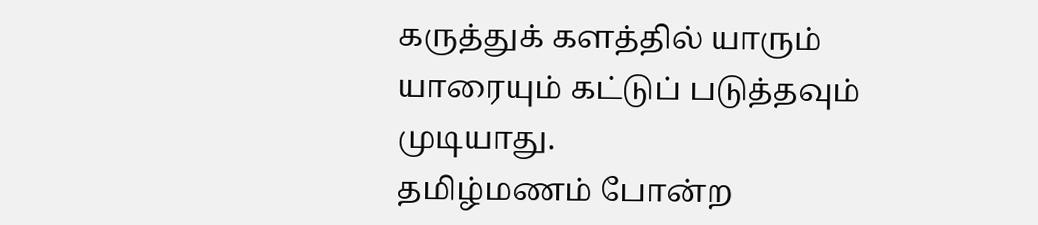கருத்துக் களத்தில் யாரும் யாரையும் கட்டுப் படுத்தவும் முடியாது.
தமிழ்மணம் போன்ற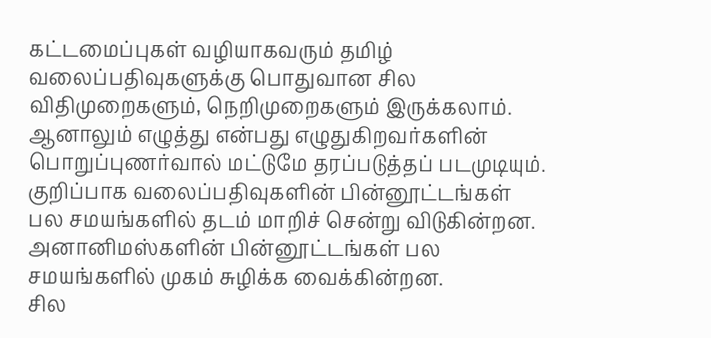கட்டமைப்புகள் வழியாகவரும் தமிழ் வலைப்பதிவுகளுக்கு பொதுவான சில விதிமுறைகளும், நெறிமுறைகளும் இருக்கலாம். ஆனாலும் எழுத்து என்பது எழுதுகிறவர்களின் பொறுப்புணர்வால் மட்டுமே தரப்படுத்தப் படமுடியும்.
குறிப்பாக வலைப்பதிவுகளின் பின்னூட்டங்கள் பல சமயங்களில் தடம் மாறிச் சென்று விடுகின்றன. அனானிமஸ்களின் பின்னூட்டங்கள் பல சமயங்களில் முகம் சுழிக்க வைக்கின்றன.
சில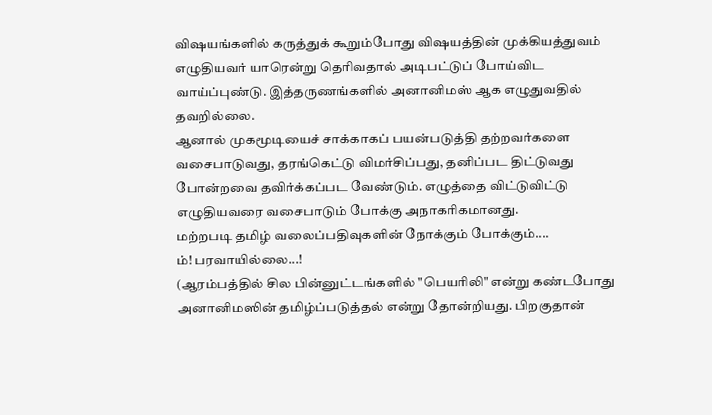விஷயங்களில் கருத்துக் கூறும்போது விஷயத்தின் முக்கியத்துவம் எழுதியவர் யாரென்று தெரிவதால் அடிபட்டுப் போய்விட வாய்ப்புண்டு. இத்தருணங்களில் அனானிமஸ் ஆக எழுதுவதில் தவறில்லை.
ஆனால் முகமூடியைச் சாக்காகப் பயன்படுத்தி தற்றவர்களை வசைபாடுவது, தரங்கெட்டு விமர்சிப்பது, தனிப்பட திட்டுவது போன்றவை தவிர்க்கப்பட வேண்டும். எழுத்தை விட்டுவிட்டு எழுதியவரை வசைபாடும் போக்கு அநாகரிகமானது.
மற்றபடி தமிழ் வலைப்பதிவுகளின் நோக்கும் போக்கும்....
ம்! பரவாயில்லை...!
(ஆரம்பத்தில் சில பின்னுட்டங்களில் "பெயரிலி" என்று கண்டபோது அனானிமஸின் தமிழ்ப்படுத்தல் என்று தோன்றியது. பிறகுதான்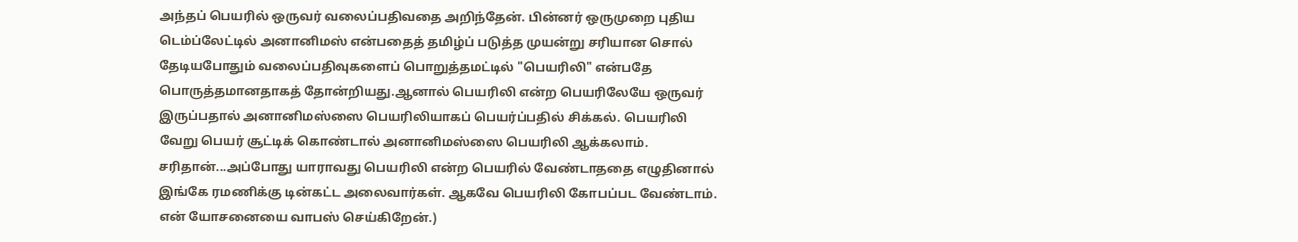அந்தப் பெயரில் ஒருவர் வலைப்பதிவதை அறிந்தேன். பின்னர் ஒருமுறை புதிய டெம்ப்லேட்டில் அனானிமஸ் என்பதைத் தமிழ்ப் படுத்த முயன்று சரியான சொல் தேடியபோதும் வலைப்பதிவுகளைப் பொறுத்தமட்டில் "பெயரிலி" என்பதே பொருத்தமானதாகத் தோன்றியது.ஆனால் பெயரிலி என்ற பெயரிலேயே ஒருவர் இருப்பதால் அனானிமஸ்ஸை பெயரிலியாகப் பெயர்ப்பதில் சிக்கல். பெயரிலி வேறு பெயர் சூட்டிக் கொண்டால் அனானிமஸ்ஸை பெயரிலி ஆக்கலாம்.
சரிதான்...அப்போது யாராவது பெயரிலி என்ற பெயரில் வேண்டாததை எழுதினால் இங்கே ரமணிக்கு டின்கட்ட அலைவார்கள். ஆகவே பெயரிலி கோபப்பட வேண்டாம். என் யோசனையை வாபஸ் செய்கிறேன்.)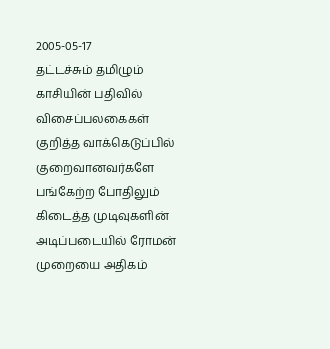2005-05-17
தட்டச்சும் தமிழும்
காசியின் பதிவில் விசைப்பலகைகள் குறித்த வாக்கெடுப்பில் குறைவானவர்களே பங்கேற்ற போதிலும் கிடைத்த முடிவுகளின் அடிப்படையில் ரோமன் முறையை அதிகம்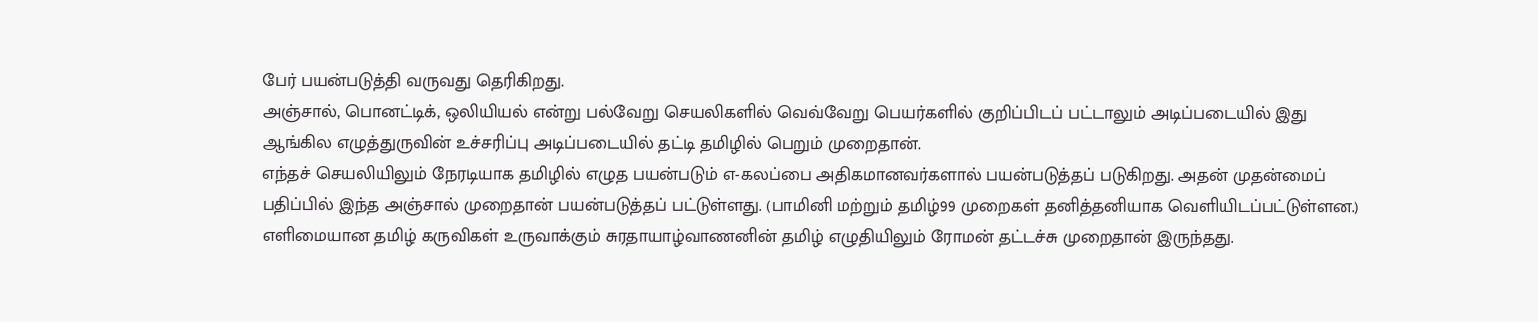பேர் பயன்படுத்தி வருவது தெரிகிறது.
அஞ்சால், பொனட்டிக், ஒலியியல் என்று பல்வேறு செயலிகளில் வெவ்வேறு பெயர்களில் குறிப்பிடப் பட்டாலும் அடிப்படையில் இது ஆங்கில எழுத்துருவின் உச்சரிப்பு அடிப்படையில் தட்டி தமிழில் பெறும் முறைதான்.
எந்தச் செயலியிலும் நேரடியாக தமிழில் எழுத பயன்படும் எ-கலப்பை அதிகமானவர்களால் பயன்படுத்தப் படுகிறது. அதன் முதன்மைப் பதிப்பில் இந்த அஞ்சால் முறைதான் பயன்படுத்தப் பட்டுள்ளது. (பாமினி மற்றும் தமிழ்99 முறைகள் தனித்தனியாக வெளியிடப்பட்டுள்ளன.)
எளிமையான தமிழ் கருவிகள் உருவாக்கும் சுரதாயாழ்வாணனின் தமிழ் எழுதியிலும் ரோமன் தட்டச்சு முறைதான் இருந்தது.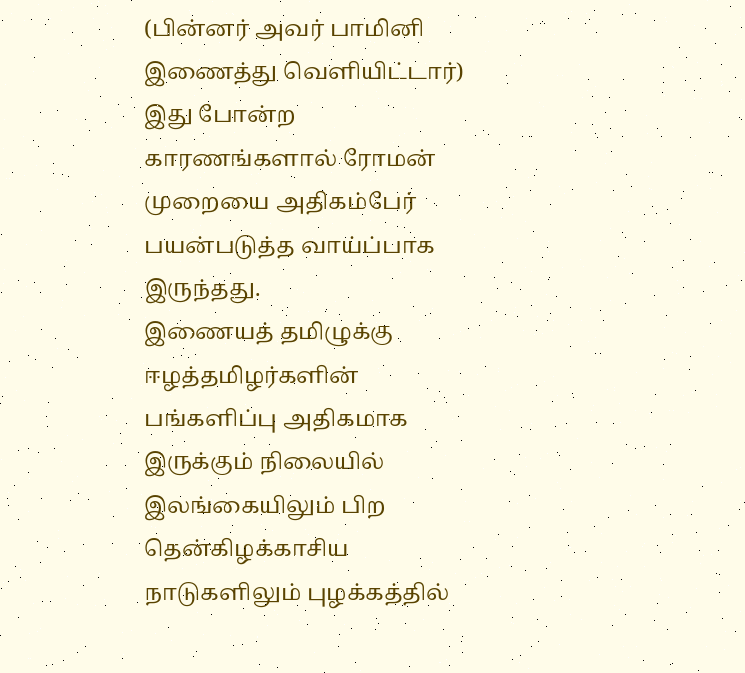(பின்னர் அவர் பாமினி இணைத்து வெளியிட்டார்) இது போன்ற காரணங்களால் ரோமன் முறையை அதிகம்பேர் பயன்படுத்த வாய்ப்பாக இருந்தது.
இணையத் தமிழுக்கு ஈழத்தமிழர்களின் பங்களிப்பு அதிகமாக இருக்கும் நிலையில் இலங்கையிலும் பிற தென்கிழக்காசிய நாடுகளிலும் புழக்கத்தில்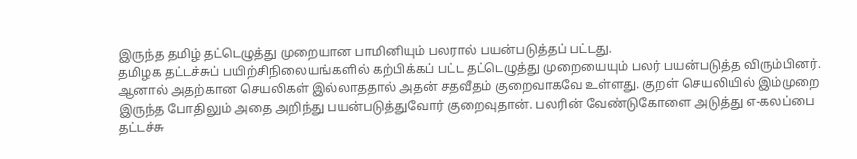இருந்த தமிழ் தட்டெழுத்து முறையான பாமினியும் பலரால் பயன்படுத்தப் பட்டது.
தமிழக தட்டச்சுப் பயிற்சிநிலையங்களில் கற்பிக்கப் பட்ட தட்டெழுத்து முறையையும் பலர் பயன்படுத்த விரும்பினர். ஆனால் அதற்கான செயலிகள் இல்லாததால் அதன் சதவீதம் குறைவாகவே உள்ளது. குறள் செயலியில் இம்முறை இருந்த போதிலும் அதை அறிந்து பயன்படுத்துவோர் குறைவுதான். பலரின் வேண்டுகோளை அடுத்து எ-கலப்பை தட்டச்சு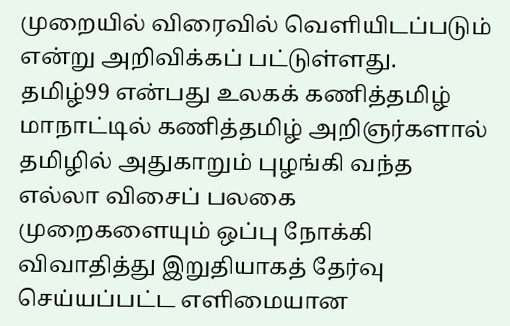முறையில் விரைவில் வெளியிடப்படும் என்று அறிவிக்கப் பட்டுள்ளது.
தமிழ்99 என்பது உலகக் கணித்தமிழ் மாநாட்டில் கணித்தமிழ் அறிஞர்களால் தமிழில் அதுகாறும் புழங்கி வந்த எல்லா விசைப் பலகை முறைகளையும் ஒப்பு நோக்கி விவாதித்து இறுதியாகத் தேர்வு செய்யப்பட்ட எளிமையான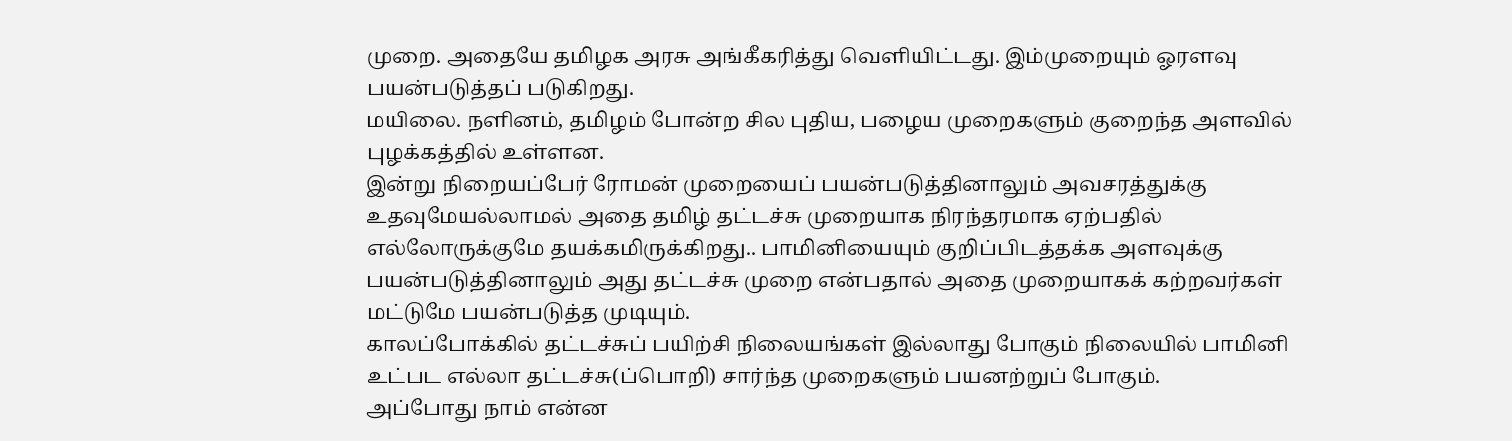முறை. அதையே தமிழக அரசு அங்கீகரித்து வெளியிட்டது. இம்முறையும் ஓரளவு பயன்படுத்தப் படுகிறது.
மயிலை. நளினம், தமிழம் போன்ற சில புதிய, பழைய முறைகளும் குறைந்த அளவில் புழக்கத்தில் உள்ளன.
இன்று நிறையப்பேர் ரோமன் முறையைப் பயன்படுத்தினாலும் அவசரத்துக்கு உதவுமேயல்லாமல் அதை தமிழ் தட்டச்சு முறையாக நிரந்தரமாக ஏற்பதில் எல்லோருக்குமே தயக்கமிருக்கிறது.. பாமினியையும் குறிப்பிடத்தக்க அளவுக்கு பயன்படுத்தினாலும் அது தட்டச்சு முறை என்பதால் அதை முறையாகக் கற்றவர்கள் மட்டுமே பயன்படுத்த முடியும்.
காலப்போக்கில் தட்டச்சுப் பயிற்சி நிலையங்கள் இல்லாது போகும் நிலையில் பாமினி உட்பட எல்லா தட்டச்சு(ப்பொறி) சார்ந்த முறைகளும் பயனற்றுப் போகும்.
அப்போது நாம் என்ன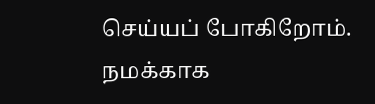செய்யப் போகிறோம். நமக்காக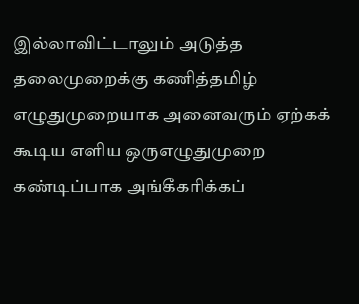இல்லாவிட்டாலும் அடுத்த தலைமுறைக்கு கணித்தமிழ் எழுதுமுறையாக அனைவரும் ஏற்கக் கூடிய எளிய ஒருஎழுதுமுறை கண்டிப்பாக அங்கீகரிக்கப்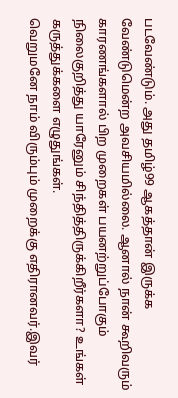படவேண்டும். அது தமிழ்99 ஆகத்தான் இருக்க வேண்டுமென்ற அவசியமில்லை. ஆனால் நான் கூறிவரும் காரணங்களால் பிற முறைகள் பயனற்றுப்போகும் நிலைகுறித்து யாரேனும் சிந்தித்திருக்கிறீர்களா? உங்கள் கருத்துக்களை எழுதுங்கள்.
வெறுமனே நாம் விரும்பும் முறைக்கு எதிரானவர்.இவர்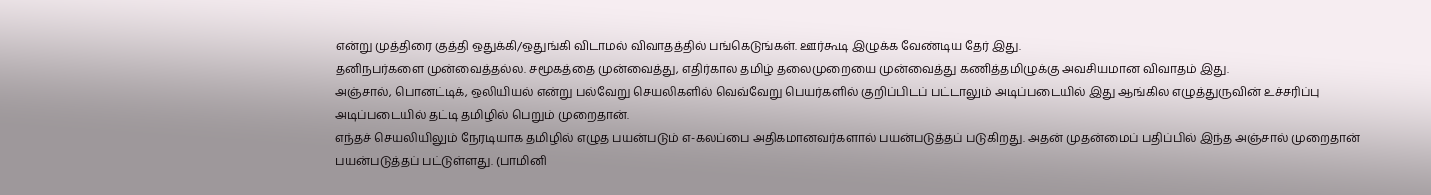என்று முத்திரை குத்தி ஒதுக்கி/ஒதுங்கி விடாமல் விவாதத்தில் பங்கெடுங்கள். ஊர்கூடி இழுக்க வேண்டிய தேர் இது.
தனிநபர்களை முன்வைத்தல்ல. சமூகத்தை முன்வைத்து, எதிர்கால தமிழ் தலைமுறையை முன்வைத்து கணித்தமிழுக்கு அவசியமான விவாதம் இது.
அஞ்சால், பொனட்டிக், ஒலியியல் என்று பல்வேறு செயலிகளில் வெவ்வேறு பெயர்களில் குறிப்பிடப் பட்டாலும் அடிப்படையில் இது ஆங்கில எழுத்துருவின் உச்சரிப்பு அடிப்படையில் தட்டி தமிழில் பெறும் முறைதான்.
எந்தச் செயலியிலும் நேரடியாக தமிழில் எழுத பயன்படும் எ-கலப்பை அதிகமானவர்களால் பயன்படுத்தப் படுகிறது. அதன் முதன்மைப் பதிப்பில் இந்த அஞ்சால் முறைதான் பயன்படுத்தப் பட்டுள்ளது. (பாமினி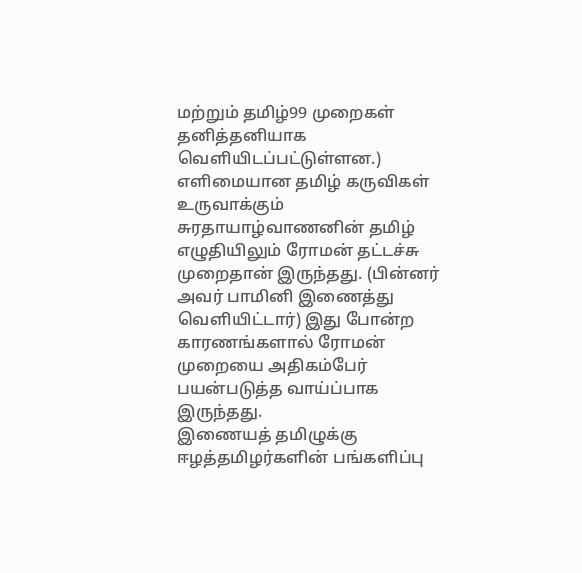மற்றும் தமிழ்99 முறைகள் தனித்தனியாக வெளியிடப்பட்டுள்ளன.)
எளிமையான தமிழ் கருவிகள் உருவாக்கும் சுரதாயாழ்வாணனின் தமிழ் எழுதியிலும் ரோமன் தட்டச்சு முறைதான் இருந்தது. (பின்னர் அவர் பாமினி இணைத்து வெளியிட்டார்) இது போன்ற காரணங்களால் ரோமன் முறையை அதிகம்பேர் பயன்படுத்த வாய்ப்பாக இருந்தது.
இணையத் தமிழுக்கு ஈழத்தமிழர்களின் பங்களிப்பு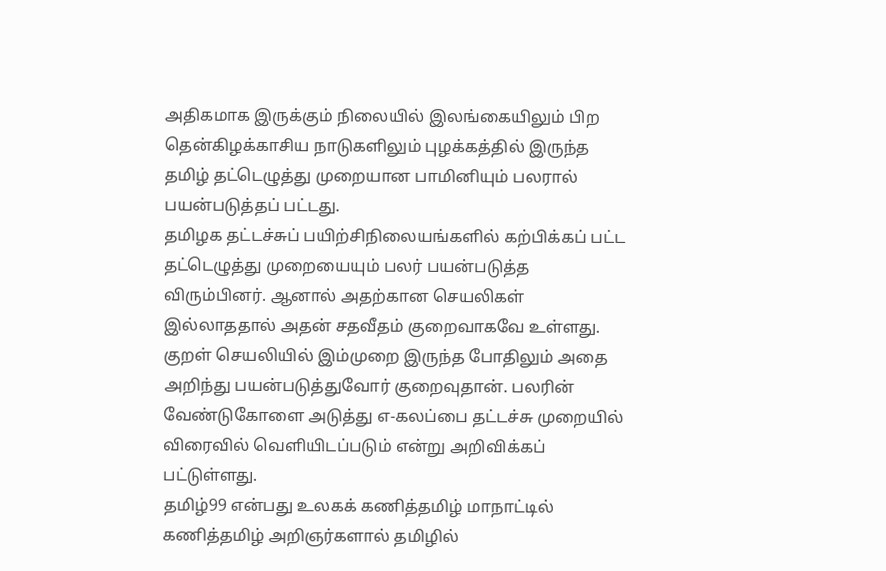அதிகமாக இருக்கும் நிலையில் இலங்கையிலும் பிற தென்கிழக்காசிய நாடுகளிலும் புழக்கத்தில் இருந்த தமிழ் தட்டெழுத்து முறையான பாமினியும் பலரால் பயன்படுத்தப் பட்டது.
தமிழக தட்டச்சுப் பயிற்சிநிலையங்களில் கற்பிக்கப் பட்ட தட்டெழுத்து முறையையும் பலர் பயன்படுத்த விரும்பினர். ஆனால் அதற்கான செயலிகள் இல்லாததால் அதன் சதவீதம் குறைவாகவே உள்ளது. குறள் செயலியில் இம்முறை இருந்த போதிலும் அதை அறிந்து பயன்படுத்துவோர் குறைவுதான். பலரின் வேண்டுகோளை அடுத்து எ-கலப்பை தட்டச்சு முறையில் விரைவில் வெளியிடப்படும் என்று அறிவிக்கப் பட்டுள்ளது.
தமிழ்99 என்பது உலகக் கணித்தமிழ் மாநாட்டில் கணித்தமிழ் அறிஞர்களால் தமிழில்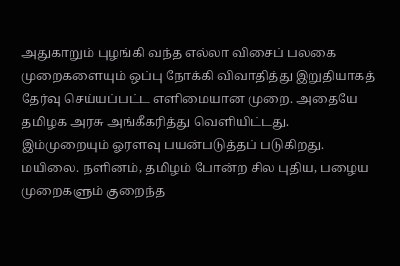அதுகாறும் புழங்கி வந்த எல்லா விசைப் பலகை முறைகளையும் ஒப்பு நோக்கி விவாதித்து இறுதியாகத் தேர்வு செய்யப்பட்ட எளிமையான முறை. அதையே தமிழக அரசு அங்கீகரித்து வெளியிட்டது. இம்முறையும் ஓரளவு பயன்படுத்தப் படுகிறது.
மயிலை. நளினம், தமிழம் போன்ற சில புதிய, பழைய முறைகளும் குறைந்த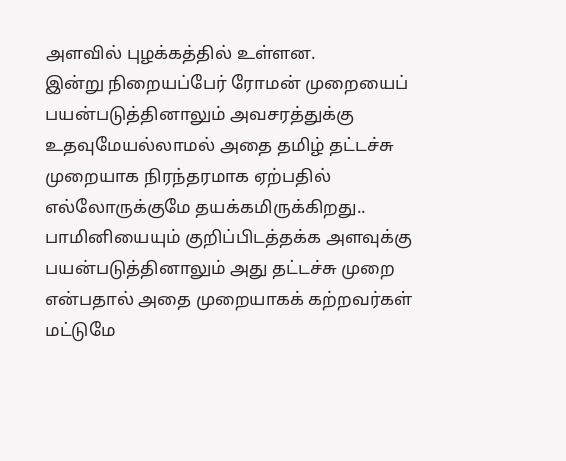அளவில் புழக்கத்தில் உள்ளன.
இன்று நிறையப்பேர் ரோமன் முறையைப் பயன்படுத்தினாலும் அவசரத்துக்கு உதவுமேயல்லாமல் அதை தமிழ் தட்டச்சு முறையாக நிரந்தரமாக ஏற்பதில் எல்லோருக்குமே தயக்கமிருக்கிறது.. பாமினியையும் குறிப்பிடத்தக்க அளவுக்கு பயன்படுத்தினாலும் அது தட்டச்சு முறை என்பதால் அதை முறையாகக் கற்றவர்கள் மட்டுமே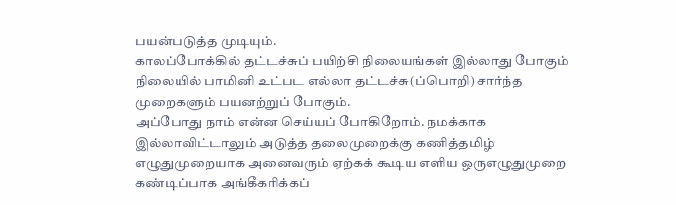பயன்படுத்த முடியும்.
காலப்போக்கில் தட்டச்சுப் பயிற்சி நிலையங்கள் இல்லாது போகும் நிலையில் பாமினி உட்பட எல்லா தட்டச்சு(ப்பொறி) சார்ந்த முறைகளும் பயனற்றுப் போகும்.
அப்போது நாம் என்ன செய்யப் போகிறோம். நமக்காக இல்லாவிட்டாலும் அடுத்த தலைமுறைக்கு கணித்தமிழ் எழுதுமுறையாக அனைவரும் ஏற்கக் கூடிய எளிய ஒருஎழுதுமுறை கண்டிப்பாக அங்கீகரிக்கப்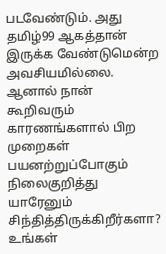படவேண்டும். அது தமிழ்99 ஆகத்தான் இருக்க வேண்டுமென்ற அவசியமில்லை. ஆனால் நான் கூறிவரும் காரணங்களால் பிற முறைகள் பயனற்றுப்போகும் நிலைகுறித்து யாரேனும் சிந்தித்திருக்கிறீர்களா? உங்கள்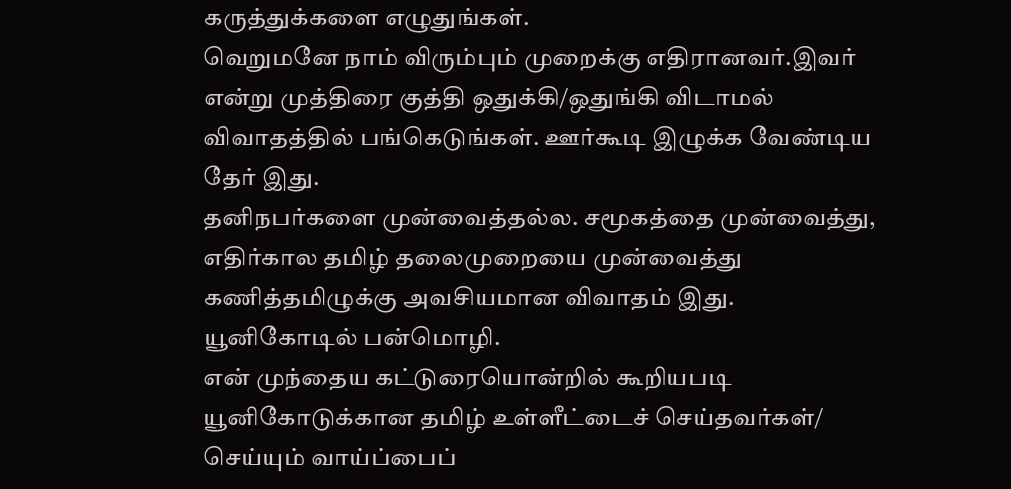கருத்துக்களை எழுதுங்கள்.
வெறுமனே நாம் விரும்பும் முறைக்கு எதிரானவர்.இவர் என்று முத்திரை குத்தி ஒதுக்கி/ஒதுங்கி விடாமல் விவாதத்தில் பங்கெடுங்கள். ஊர்கூடி இழுக்க வேண்டிய தேர் இது.
தனிநபர்களை முன்வைத்தல்ல. சமூகத்தை முன்வைத்து, எதிர்கால தமிழ் தலைமுறையை முன்வைத்து கணித்தமிழுக்கு அவசியமான விவாதம் இது.
யூனிகோடில் பன்மொழி.
என் முந்தைய கட்டுரையொன்றில் கூறியபடி யூனிகோடுக்கான தமிழ் உள்ளீட்டைச் செய்தவர்கள்/ செய்யும் வாய்ப்பைப்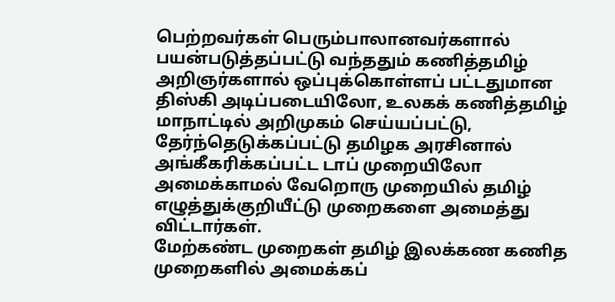பெற்றவர்கள் பெரும்பாலானவர்களால் பயன்படுத்தப்பட்டு வந்ததும் கணித்தமிழ் அறிஞர்களால் ஒப்புக்கொள்ளப் பட்டதுமான திஸ்கி அடிப்படையிலோ, உலகக் கணித்தமிழ் மாநாட்டில் அறிமுகம் செய்யப்பட்டு, தேர்ந்தெடுக்கப்பட்டு தமிழக அரசினால் அங்கீகரிக்கப்பட்ட டாப் முறையிலோ அமைக்காமல் வேறொரு முறையில் தமிழ் எழுத்துக்குறியீட்டு முறைகளை அமைத்து விட்டார்கள்.
மேற்கண்ட முறைகள் தமிழ் இலக்கண கணித முறைகளில் அமைக்கப்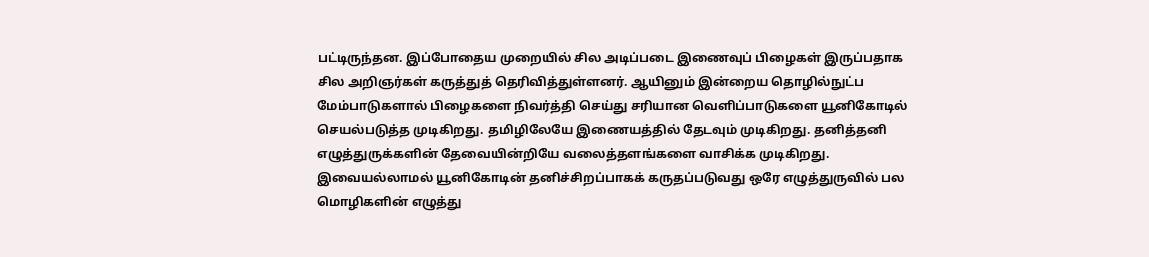பட்டிருந்தன. இப்போதைய முறையில் சில அடிப்படை இணைவுப் பிழைகள் இருப்பதாக சில அறிஞர்கள் கருத்துத் தெரிவித்துள்ளனர். ஆயினும் இன்றைய தொழில்நுட்ப மேம்பாடுகளால் பிழைகளை நிவர்த்தி செய்து சரியான வெளிப்பாடுகளை யூனிகோடில் செயல்படுத்த முடிகிறது. தமிழிலேயே இணையத்தில் தேடவும் முடிகிறது. தனித்தனி எழுத்துருக்களின் தேவையின்றியே வலைத்தளங்களை வாசிக்க முடிகிறது.
இவையல்லாமல் யூனிகோடின் தனிச்சிறப்பாகக் கருதப்படுவது ஒரே எழுத்துருவில் பல மொழிகளின் எழுத்து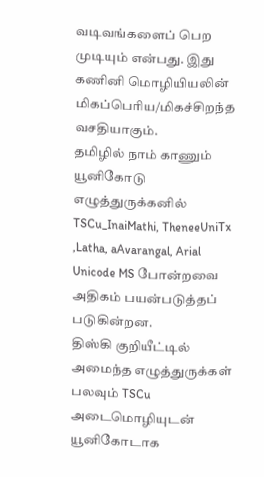வடிவங்களைப் பெற முடியும் என்பது. இது கணினி மொழியியலின் மிகப்பெரிய/மிகச்சிறந்த வசதியாகும்.
தமிழில் நாம் காணும் யூனிகோடு எழுத்துருக்கனில் TSCu_InaiMathi, TheneeUniTx ,Latha, aAvarangal, Arial Unicode MS போன்றவை அதிகம் பயன்படுத்தப் படுகின்றன.
திஸ்கி குறியீட்டில் அமைந்த எழுத்துருக்கள் பலவும் TSCu அடைமொழியுடன் யூனிகோடாக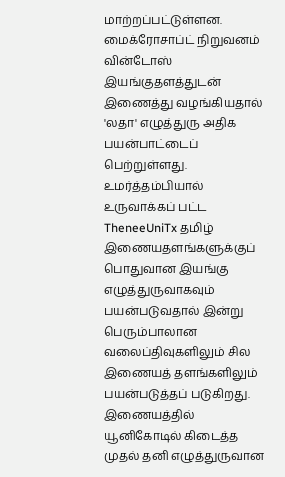மாற்றப்பட்டுள்ளன. மைக்ரோசாப்ட் நிறுவனம் வின்டோஸ் இயங்குதளத்துடன் இணைத்து வழங்கியதால் 'லதா' எழுத்துரு அதிக பயன்பாட்டைப் பெற்றுள்ளது. உமர்த்தம்பியால் உருவாக்கப் பட்ட TheneeUniTx தமிழ் இணையதளங்களுக்குப் பொதுவான இயங்கு எழுத்துருவாகவும் பயன்படுவதால் இன்று பெரும்பாலான வலைப்திவுகளிலும் சில இணையத் தளங்களிலும் பயன்படுத்தப் படுகிறது. இணையத்தில் யூனிகோடில் கிடைத்த முதல் தனி எழுத்துருவான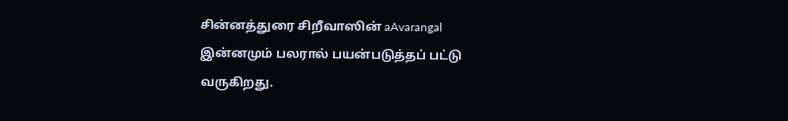சின்னத்துரை சிறீவாஸின் aAvarangal இன்னமும் பலரால் பயன்படுத்தப் பட்டு வருகிறது.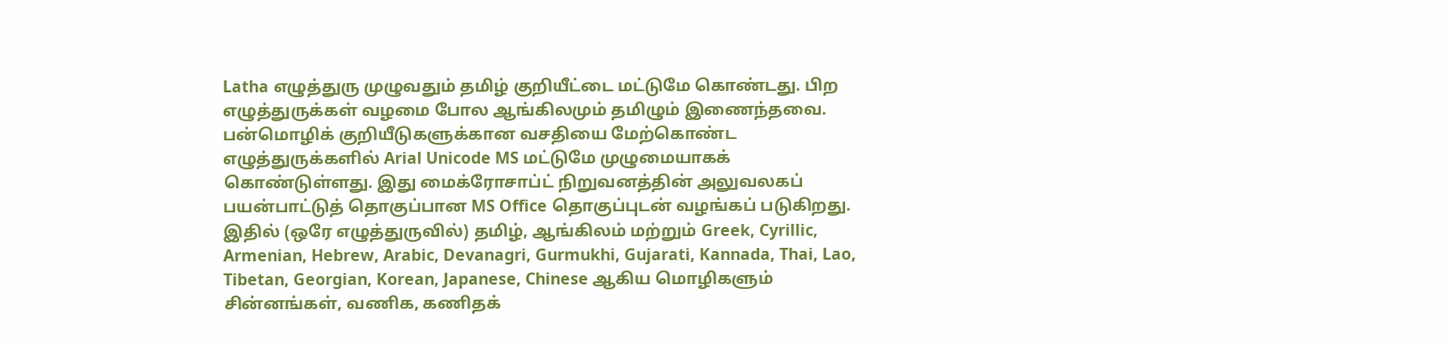Latha எழுத்துரு முழுவதும் தமிழ் குறியீட்டை மட்டுமே கொண்டது. பிற எழுத்துருக்கள் வழமை போல ஆங்கிலமும் தமிழும் இணைந்தவை.
பன்மொழிக் குறியீடுகளுக்கான வசதியை மேற்கொண்ட எழுத்துருக்களில் Arial Unicode MS மட்டுமே முழுமையாகக் கொண்டுள்ளது. இது மைக்ரோசாப்ட் நிறுவனத்தின் அலுவலகப் பயன்பாட்டுத் தொகுப்பான MS Office தொகுப்புடன் வழங்கப் படுகிறது.
இதில் (ஒரே எழுத்துருவில்) தமிழ், ஆங்கிலம் மற்றும் Greek, Cyrillic, Armenian, Hebrew, Arabic, Devanagri, Gurmukhi, Gujarati, Kannada, Thai, Lao, Tibetan, Georgian, Korean, Japanese, Chinese ஆகிய மொழிகளும் சின்னங்கள், வணிக, கணிதக்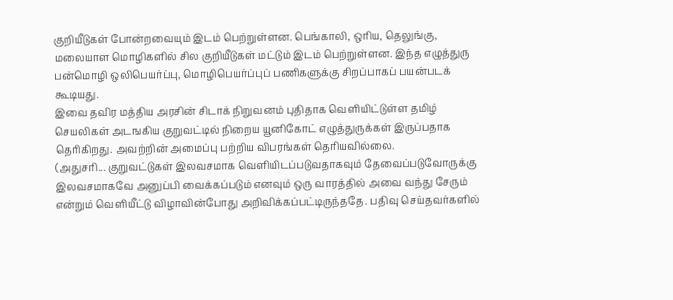குறியீடுகள் போன்றவையும் இடம் பெற்றுள்ளன. பெங்காலி, ஒரிய, தெலுங்கு, மலையாள மொழிகளில் சில குறியீடுகள் மட்டும் இடம் பெற்றுள்ளன. இந்த எழுத்துரு பன்மொழி ஒலிபெயர்ப்பு, மொழிபெயர்ப்புப் பணிகளுக்கு சிறப்பாகப் பயன்படக் கூடியது.
இவை தவிர மத்திய அரசின் சிடாக் நிறுவனம் புதிதாக வெளியிட்டுள்ள தமிழ் செயலிகள் அடஙகிய குறுவட்டில் நிறைய யூனிகோட் எழுத்துருக்கள் இருப்பதாக தெரிகிறது. அவற்றின் அமைப்பு பற்றிய விபரங்கள் தெரியவில்லை.
(அதுசரி... குறுவட்டுகள் இலவசமாக வெளியிடப்படுவதாகவும் தேவைப்படுவோருக்கு இலவசமாகவே அனுப்பி வைக்கப்படும் எனவும் ஒரு வாரத்தில் அவை வந்து சேரும் என்றும் வெளியீட்டு விழாவின்போது அறிவிக்கப்பட்டிருந்ததே. பதிவு செய்தவர்களில்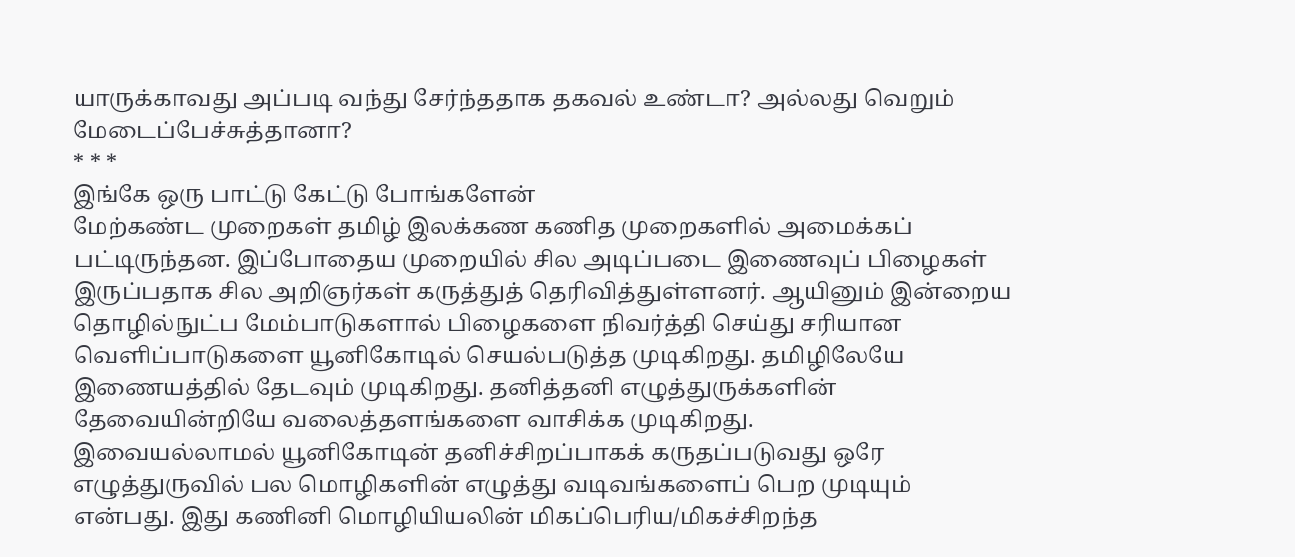யாருக்காவது அப்படி வந்து சேர்ந்ததாக தகவல் உண்டா? அல்லது வெறும் மேடைப்பேச்சுத்தானா?
* * *
இங்கே ஒரு பாட்டு கேட்டு போங்களேன்
மேற்கண்ட முறைகள் தமிழ் இலக்கண கணித முறைகளில் அமைக்கப் பட்டிருந்தன. இப்போதைய முறையில் சில அடிப்படை இணைவுப் பிழைகள் இருப்பதாக சில அறிஞர்கள் கருத்துத் தெரிவித்துள்ளனர். ஆயினும் இன்றைய தொழில்நுட்ப மேம்பாடுகளால் பிழைகளை நிவர்த்தி செய்து சரியான வெளிப்பாடுகளை யூனிகோடில் செயல்படுத்த முடிகிறது. தமிழிலேயே இணையத்தில் தேடவும் முடிகிறது. தனித்தனி எழுத்துருக்களின் தேவையின்றியே வலைத்தளங்களை வாசிக்க முடிகிறது.
இவையல்லாமல் யூனிகோடின் தனிச்சிறப்பாகக் கருதப்படுவது ஒரே எழுத்துருவில் பல மொழிகளின் எழுத்து வடிவங்களைப் பெற முடியும் என்பது. இது கணினி மொழியியலின் மிகப்பெரிய/மிகச்சிறந்த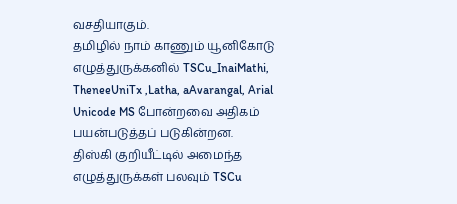வசதியாகும்.
தமிழில் நாம் காணும் யூனிகோடு எழுத்துருக்கனில் TSCu_InaiMathi, TheneeUniTx ,Latha, aAvarangal, Arial Unicode MS போன்றவை அதிகம் பயன்படுத்தப் படுகின்றன.
திஸ்கி குறியீட்டில் அமைந்த எழுத்துருக்கள் பலவும் TSCu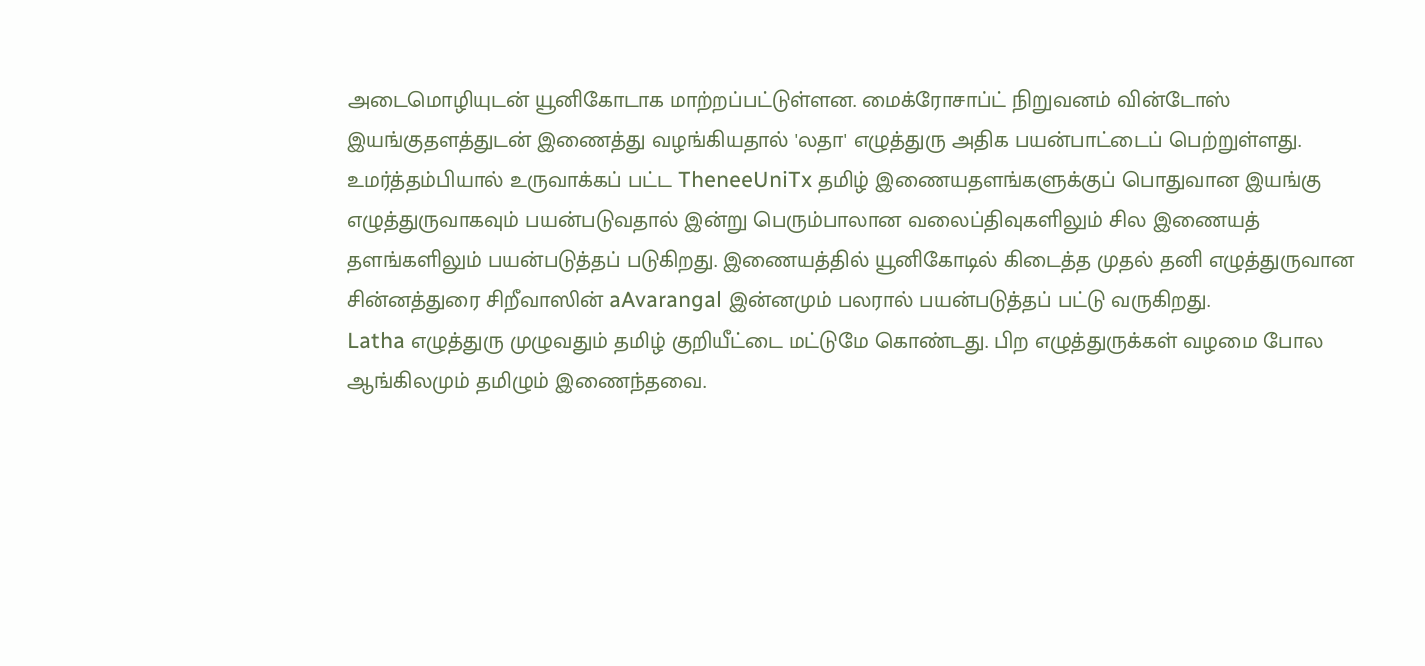அடைமொழியுடன் யூனிகோடாக மாற்றப்பட்டுள்ளன. மைக்ரோசாப்ட் நிறுவனம் வின்டோஸ் இயங்குதளத்துடன் இணைத்து வழங்கியதால் 'லதா' எழுத்துரு அதிக பயன்பாட்டைப் பெற்றுள்ளது. உமர்த்தம்பியால் உருவாக்கப் பட்ட TheneeUniTx தமிழ் இணையதளங்களுக்குப் பொதுவான இயங்கு எழுத்துருவாகவும் பயன்படுவதால் இன்று பெரும்பாலான வலைப்திவுகளிலும் சில இணையத் தளங்களிலும் பயன்படுத்தப் படுகிறது. இணையத்தில் யூனிகோடில் கிடைத்த முதல் தனி எழுத்துருவான சின்னத்துரை சிறீவாஸின் aAvarangal இன்னமும் பலரால் பயன்படுத்தப் பட்டு வருகிறது.
Latha எழுத்துரு முழுவதும் தமிழ் குறியீட்டை மட்டுமே கொண்டது. பிற எழுத்துருக்கள் வழமை போல ஆங்கிலமும் தமிழும் இணைந்தவை.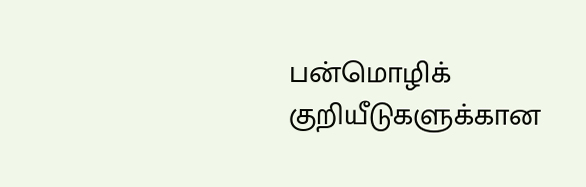பன்மொழிக் குறியீடுகளுக்கான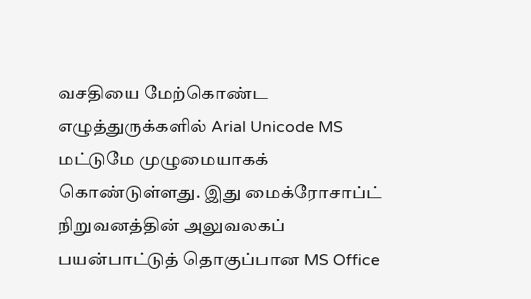வசதியை மேற்கொண்ட எழுத்துருக்களில் Arial Unicode MS மட்டுமே முழுமையாகக் கொண்டுள்ளது. இது மைக்ரோசாப்ட் நிறுவனத்தின் அலுவலகப் பயன்பாட்டுத் தொகுப்பான MS Office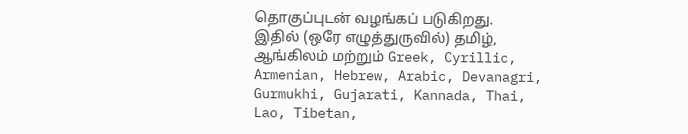தொகுப்புடன் வழங்கப் படுகிறது.
இதில் (ஒரே எழுத்துருவில்) தமிழ், ஆங்கிலம் மற்றும் Greek, Cyrillic, Armenian, Hebrew, Arabic, Devanagri, Gurmukhi, Gujarati, Kannada, Thai, Lao, Tibetan,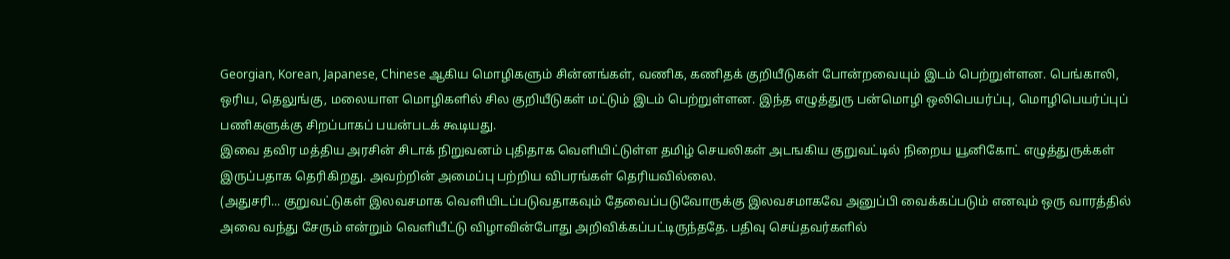Georgian, Korean, Japanese, Chinese ஆகிய மொழிகளும் சின்னங்கள், வணிக, கணிதக் குறியீடுகள் போன்றவையும் இடம் பெற்றுள்ளன. பெங்காலி, ஒரிய, தெலுங்கு, மலையாள மொழிகளில் சில குறியீடுகள் மட்டும் இடம் பெற்றுள்ளன. இந்த எழுத்துரு பன்மொழி ஒலிபெயர்ப்பு, மொழிபெயர்ப்புப் பணிகளுக்கு சிறப்பாகப் பயன்படக் கூடியது.
இவை தவிர மத்திய அரசின் சிடாக் நிறுவனம் புதிதாக வெளியிட்டுள்ள தமிழ் செயலிகள் அடஙகிய குறுவட்டில் நிறைய யூனிகோட் எழுத்துருக்கள் இருப்பதாக தெரிகிறது. அவற்றின் அமைப்பு பற்றிய விபரங்கள் தெரியவில்லை.
(அதுசரி... குறுவட்டுகள் இலவசமாக வெளியிடப்படுவதாகவும் தேவைப்படுவோருக்கு இலவசமாகவே அனுப்பி வைக்கப்படும் எனவும் ஒரு வாரத்தில் அவை வந்து சேரும் என்றும் வெளியீட்டு விழாவின்போது அறிவிக்கப்பட்டிருந்ததே. பதிவு செய்தவர்களில்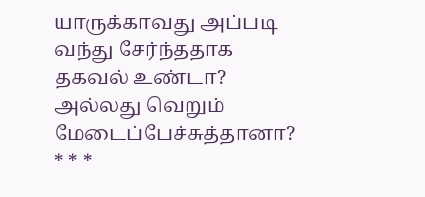யாருக்காவது அப்படி வந்து சேர்ந்ததாக தகவல் உண்டா? அல்லது வெறும் மேடைப்பேச்சுத்தானா?
* * *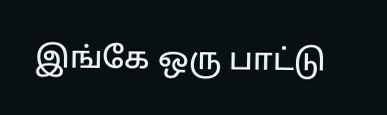இங்கே ஒரு பாட்டு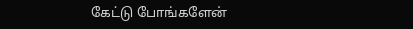கேட்டு போங்களேன்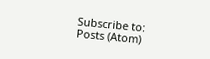Subscribe to:
Posts (Atom)